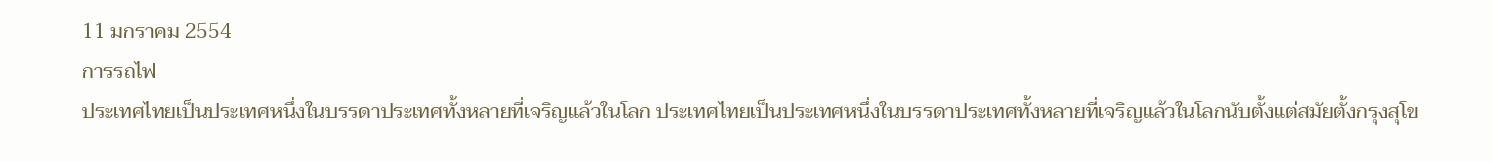11 มกราคม 2554
การรถไฟ
ประเทศไทยเป็นประเทศหนึ่งในบรรดาประเทศทั้งหลายที่เจริญแล้วในโลก ประเทศไทยเป็นประเทศหนึ่งในบรรดาประเทศทั้งหลายที่เจริญแล้วในโลกนับตั้งแต่สมัยตั้งกรุงสุโข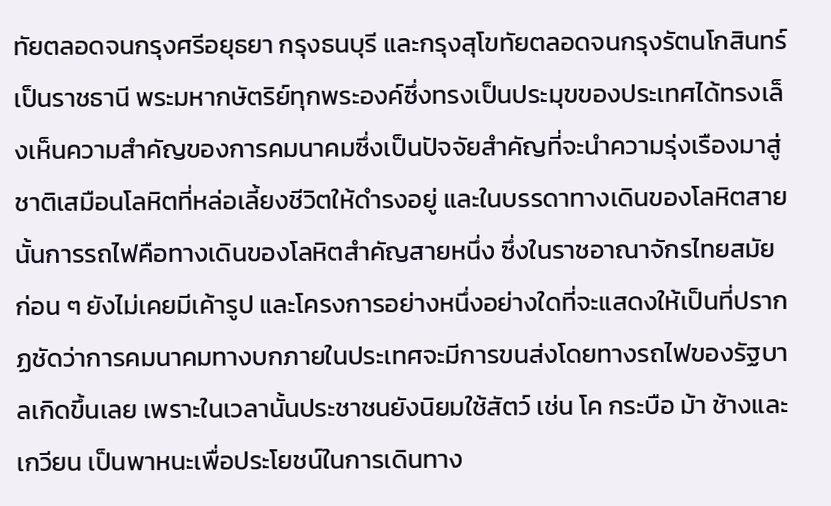ทัยตลอดจนกรุงศรีอยุธยา กรุงธนบุรี และกรุงสุโขทัยตลอดจนกรุงรัตนโกสินทร์เป็นราชธานี พระมหากษัตริย์ทุกพระองค์ซึ่งทรงเป็นประมุขของประเทศได้ทรงเล็งเห็นความสำคัญของการคมนาคมซึ่งเป็นปัจจัยสำคัญที่จะนำความรุ่งเรืองมาสู่ชาติเสมือนโลหิตที่หล่อเลี้ยงชีวิตให้ดำรงอยู่ และในบรรดาทางเดินของโลหิตสายนั้นการรถไฟคือทางเดินของโลหิตสำคัญสายหนึ่ง ซึ่งในราชอาณาจักรไทยสมัยก่อน ๆ ยังไม่เคยมีเค้ารูป และโครงการอย่างหนึ่งอย่างใดที่จะแสดงให้เป็นที่ปรากฏชัดว่าการคมนาคมทางบกภายในประเทศจะมีการขนส่งโดยทางรถไฟของรัฐบาลเกิดขึ้นเลย เพราะในเวลานั้นประชาชนยังนิยมใช้สัตว์ เช่น โค กระบือ ม้า ช้างและเกวียน เป็นพาหนะเพื่อประโยชน์ในการเดินทาง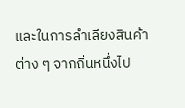และในการลำเลียงสินค้าต่าง ๆ จากถิ่นหนึ่งไป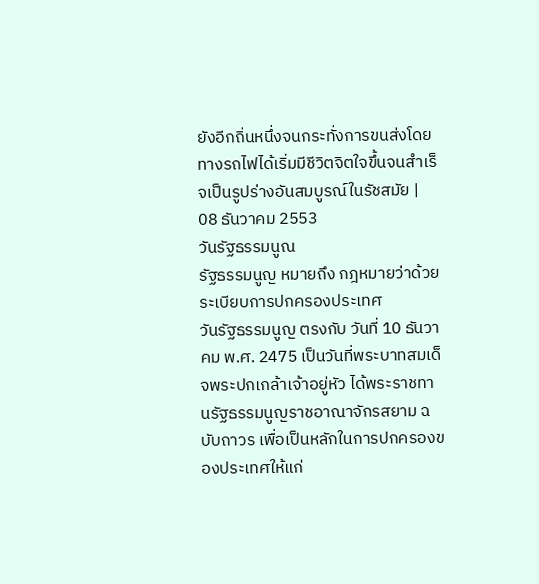ยังอีกถิ่นหนึ่งจนกระทั่งการขนส่งโดยทางรถไฟได้เริ่มมีชีวิตจิตใจขึ้นจนสำเร็จเป็นรูปร่างอันสมบูรณ์ในรัชสมัย |
08 ธันวาคม 2553
วันรัฐธรรมนูณ
รัฐธรรมนูญ หมายถึง กฎหมายว่าด้วยระเบียบการปกครองประเทศ
วันรัฐธรรมนูญ ตรงกับ วันที่ 10 ธันวาคม พ.ศ. 2475 เป็นวันที่พระบาทสมเด็จพระปกเกล้าเจ้าอยู่หัว ได้พระราชทานรัฐธรรมนูญราชอาณาจักรสยาม ฉบับถาวร เพื่อเป็นหลักในการปกครองของประเทศให้แก่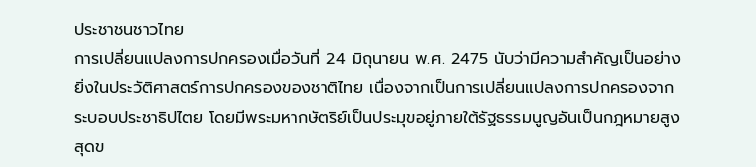ประชาชนชาวไทย
การเปลี่ยนแปลงการปกครองเมื่อวันที่ 24 มิถุนายน พ.ศ. 2475 นับว่ามีความสำคัญเป็นอย่างยิ่งในประวัติศาสตร์การปกครองของชาติไทย เนื่องจากเป็นการเปลี่ยนแปลงการปกครองจากระบอบประชาธิปไตย โดยมีพระมหากษัตริย์เป็นประมุขอยู่ภายใต้รัฐธรรมนูญอันเป็นกฎหมายสูงสุดข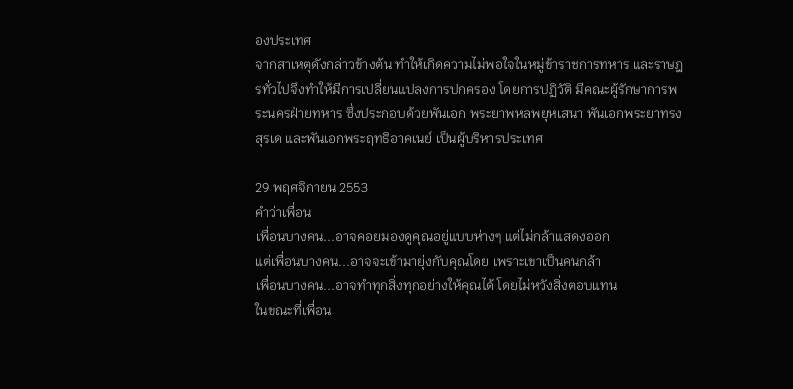องประเทศ
จากสาเหตุดังกล่าวข้างต้น ทำให้เกิดความไม่พอใจในหมู่ข้าราชการทหาร และราษฎรทั่วไปจึงทำให้มีการเปลี่ยนแปลงการปกครอง โดยการปฏิวัติ มีคณะผู้รักษาการพระนครฝ่ายทหาร ซึ่งประกอบด้วยพันเอก พระยาพหลพยุหเสนา พันเอกพระยาทรงสุรเด และพันเอกพระฤทธิอาคเนย์ เป็นผู้บริหารประเทศ

29 พฤศจิกายน 2553
คำว่าเพื่อน
เพื่อนบางคน...อาจคอยมองดูคุณอยู่แบบห่างๆ แต่ไม่กล้าแสดงออก
แต่เพื่อนบางคน...อาจจะเข้ามายุ่งกับคุณโดย เพราะเขาเป็นคนกล้า
เพื่อนบางคน...อาจทำทุกสิ่งทุกอย่างให้คุณได้ โดยไม่หวังสิ่งตอบแทน
ในขณะที่เพื่อน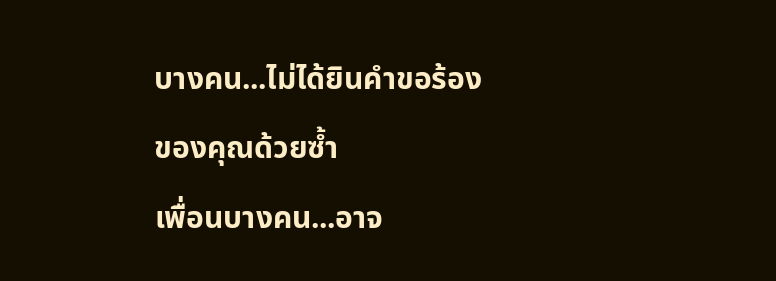บางคน...ไม่ได้ยินคำขอร้องของคุณด้วยซ้ำ
เพื่อนบางคน...อาจ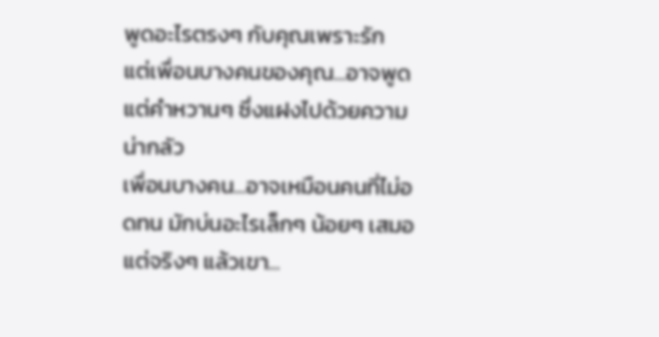พูดอะไรตรงๆ กับคุณเพราะรัก
แต่เพื่อนบางคนของคุณ...อาจพูดแต่คำหวานๆ ซึ่งแฝงไปด้วยความน่ากลัว
เพื่อนบางคน...อาจเหมือนคนที่ไม่อดทน มักบ่นอะไรเล็กๆ น้อยๆ เสมอ
แต่จริงๆ แล้วเขา...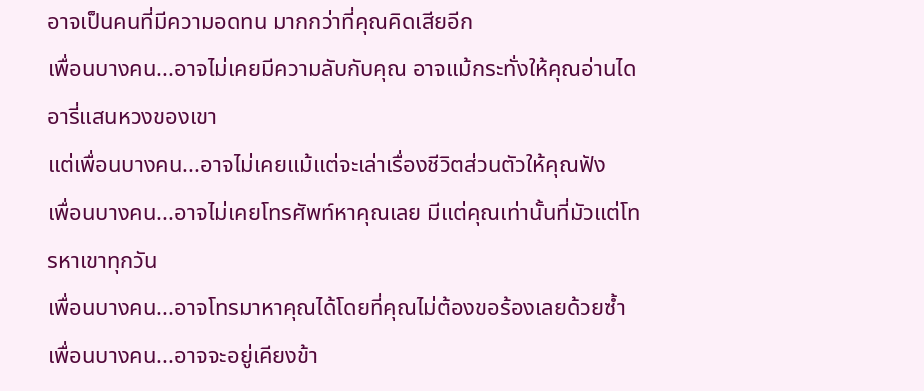อาจเป็นคนที่มีความอดทน มากกว่าที่คุณคิดเสียอีก
เพื่อนบางคน...อาจไม่เคยมีความลับกับคุณ อาจแม้กระทั่งให้คุณอ่านไดอารี่แสนหวงของเขา
แต่เพื่อนบางคน...อาจไม่เคยแม้แต่จะเล่าเรื่องชีวิตส่วนตัวให้คุณฟัง
เพื่อนบางคน...อาจไม่เคยโทรศัพท์หาคุณเลย มีแต่คุณเท่านั้นที่มัวแต่โทรหาเขาทุกวัน
เพื่อนบางคน...อาจโทรมาหาคุณได้โดยที่คุณไม่ต้องขอร้องเลยด้วยซ้ำ
เพื่อนบางคน...อาจจะอยู่เคียงข้า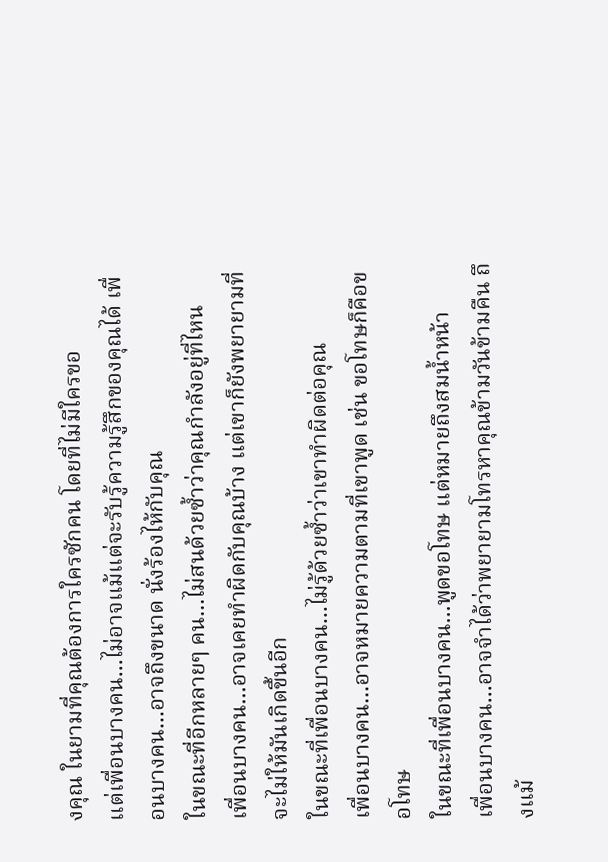งคุณ ในยามที่คุณต้องการใครซักคน โดยที่ไม่มีใครขอ
แต่เพื่อนบางคน...ไม่อาจแม้แต่จะรับรู้ความรู้สึกของคุณได้ เพื่อนบางคน...อาจถึงขนาด นั่งร้องไห้กับคุณ
ในขณะที่อีกหลายๆ คน...ไม่สนด้วยซ้ำว่าคุณกำลังอยู่ที่ไหน
เพื่อนบางคน...อาจเคยทำผิดกับคุณบ้าง แต่เขาก็ยังพยายามที่จะไม่ให้มันเกิดขึ้นอีก
ในขณะที่เพื่อนบางคน...ไม่รู้ด้วยซ้ำว่าเขาทำผิดต่อคุณ
เพื่อนบางคน...อาจหมายความตามที่เขาพูด เช่น ขอโทษก็คือขอโทษ
ในขณะที่เพื่อนบางคน...พูดขอโทษ แต่หมายถึงสมน้ำหน้า
เพื่อนบางคน...อาจจำได้ว่าพยายามโทรหาคุณข้ามวันข้ามคืน ถึงแม้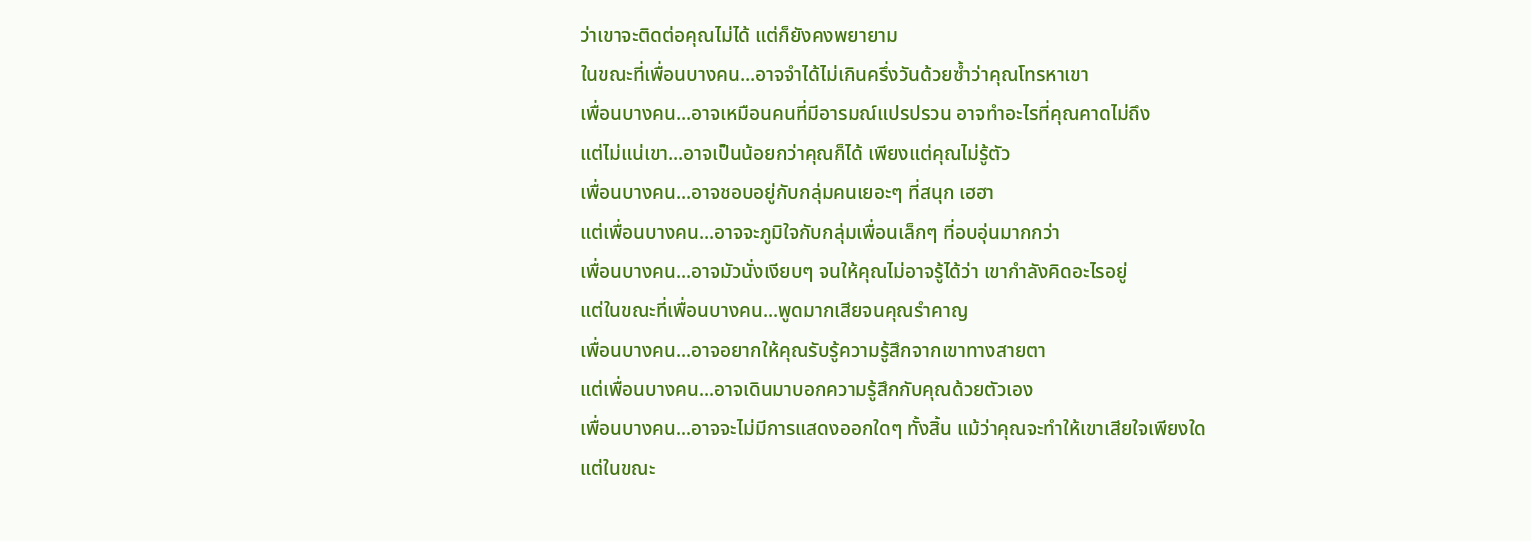ว่าเขาจะติดต่อคุณไม่ได้ แต่ก็ยังคงพยายาม
ในขณะที่เพื่อนบางคน...อาจจำได้ไม่เกินครึ่งวันด้วยซ้ำว่าคุณโทรหาเขา
เพื่อนบางคน...อาจเหมือนคนที่มีอารมณ์แปรปรวน อาจทำอะไรที่คุณคาดไม่ถึง
แต่ไม่แน่เขา...อาจเป็นน้อยกว่าคุณก็ได้ เพียงแต่คุณไม่รู้ตัว
เพื่อนบางคน...อาจชอบอยู่กับกลุ่มคนเยอะๆ ที่สนุก เฮฮา
แต่เพื่อนบางคน...อาจจะภูมิใจกับกลุ่มเพื่อนเล็กๆ ที่อบอุ่นมากกว่า
เพื่อนบางคน...อาจมัวนั่งเงียบๆ จนให้คุณไม่อาจรู้ได้ว่า เขากำลังคิดอะไรอยู่
แต่ในขณะที่เพื่อนบางคน...พูดมากเสียจนคุณรำคาญ
เพื่อนบางคน...อาจอยากให้คุณรับรู้ความรู้สึกจากเขาทางสายตา
แต่เพื่อนบางคน...อาจเดินมาบอกความรู้สึกกับคุณด้วยตัวเอง
เพื่อนบางคน...อาจจะไม่มีการแสดงออกใดๆ ทั้งสิ้น แม้ว่าคุณจะทำให้เขาเสียใจเพียงใด
แต่ในขณะ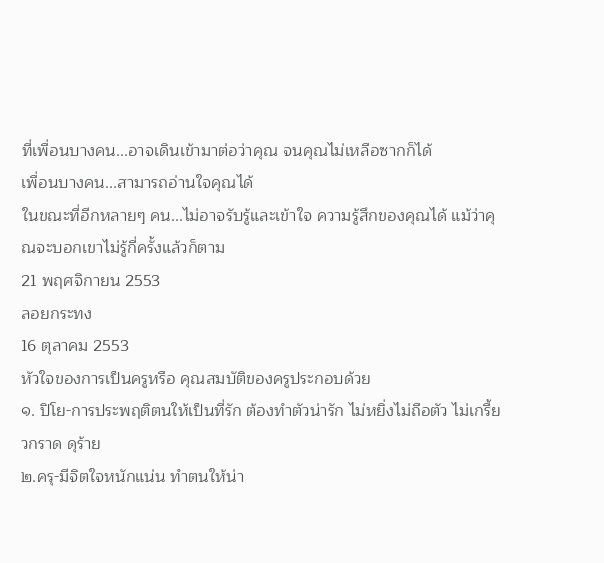ที่เพื่อนบางคน...อาจเดินเข้ามาต่อว่าคุณ จนคุณไม่เหลือซากก็ได้
เพื่อนบางคน...สามารถอ่านใจคุณได้
ในขณะที่อีกหลายๆ คน...ไม่อาจรับรู้และเข้าใจ ความรู้สึกของคุณได้ แม้ว่าคุณจะบอกเขาไม่รู้กี่ครั้งแล้วก็ตาม
21 พฤศจิกายน 2553
ลอยกระทง
16 ตุลาคม 2553
หัวใจของการเป็นครูหรือ คุณสมบัติของครูประกอบด้วย
๑. ปิโย-การประพฤติตนให้เป็นที่รัก ต้องทำตัวน่ารัก ไม่หยิ่งไม่ถือตัว ไม่เกรี้ยวกราด ดุร้าย
๒.ครุ-มีจิตใจหนักแน่น ทำตนให้น่า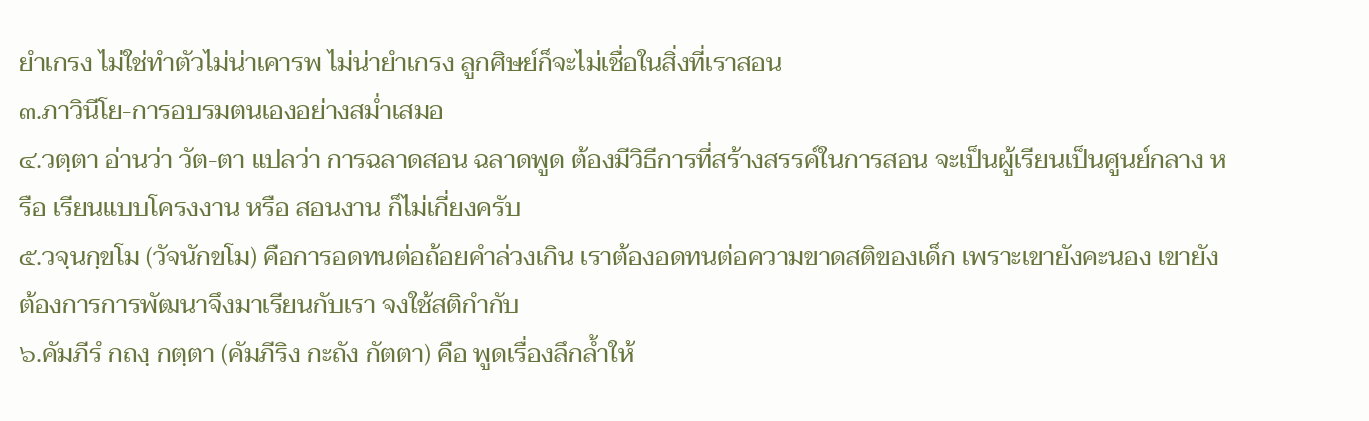ยำเกรง ไม่ใช่ทำตัวไม่น่าเคารพ ไม่น่ายำเกรง ลูกศิษย์ก็จะไม่เชื่อในสิ่งที่เราสอน
๓.ภาวินีโย-การอบรมตนเองอย่างสม่ำเสมอ
๔.วตฺตา อ่านว่า วัต-ตา แปลว่า การฉลาดสอน ฉลาดพูด ต้องมีวิธีการที่สร้างสรรค์ในการสอน จะเป็นผู้เรียนเป็นศูนย์กลาง หรือ เรียนแบบโครงงาน หรือ สอนงาน ก็ไม่เกี่ยงครับ
๕.วจฺนกฺขโม (วัจนักขโม) คือการอดทนต่อถ้อยคำล่วงเกิน เราต้องอดทนต่อความขาดสติของเด็ก เพราะเขายังคะนอง เขายังต้องการการพัฒนาจึงมาเรียนกับเรา จงใช้สติกำกับ
๖.คัมภีรํ กถงฺ กตฺตา (คัมภีริง กะถัง กัตตา) คือ พูดเรื่องลึกล้ำให้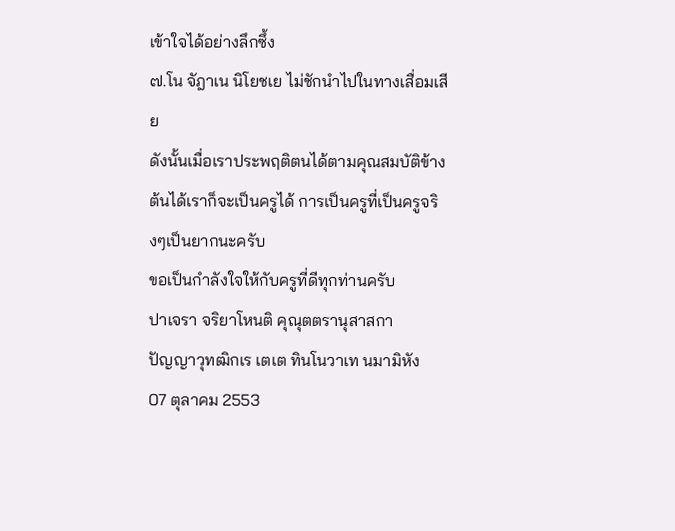เข้าใจได้อย่างลึกซึ้ง
๗.โน จัฎาเน นิโยชเย ไม่ชักนำไปในทางเสื่อมเสีย
ดังนั้นเมื่อเราประพฤติตนได้ตามคุณสมบัติข้างต้นได้เราก็จะเป็นครูได้ การเป็นครูที่เป็นครูจริงๆเป็นยากนะครับ
ขอเป็นกำลังใจให้กับครูที่ดีทุกท่านครับ
ปาเจรา จริยาโหนติ คุณุตตรานุสาสกา
ปัญญาวุทฒิกเร เตเต ทินโนวาเท นมามิหัง
07 ตุลาคม 2553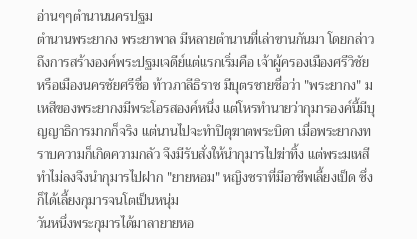อ่านๆๆตำนานนครปฐม
ตำนานพระยากง พระยาพาล มีหลายตำนานที่เล่าขานกันมา โดยกล่าวถึงการสร้างองค์พระปฐมเจดีย์แต่แรกเริ่มคือ เจ้าผู้ครองเมืองศรีวิชัย หรือเมืองนครชัยศรีชื่อ ท้าวภาลีธิราช มีบุตรชายชื่อว่า "พระยากง" มเหสีของพระยากงมีพระโอรสองค์หนึ่ง แต่โหรทำนายว่ากุมารองค์นี้มีบุญญาธิการมากก็จริง แต่นานไปจะทำปิตุฆาตพระบิดา เมื่อพระยากงทราบความก็เกิดความกลัว จึงมีรับสั่งให้นำกุมารไปฆ่าทิ้ง แต่พระมเหสีทำไม่ลงจึงนำกุมารไปฝาก "ยายหอม" หญิงชราที่มีอาชีพเลี้ยงเป็ด ซึ่งก็ได้เลี้ยงกุมารจนโตเป็นหนุ่ม
วันหนึ่งพระกุมารได้มาลายายหอ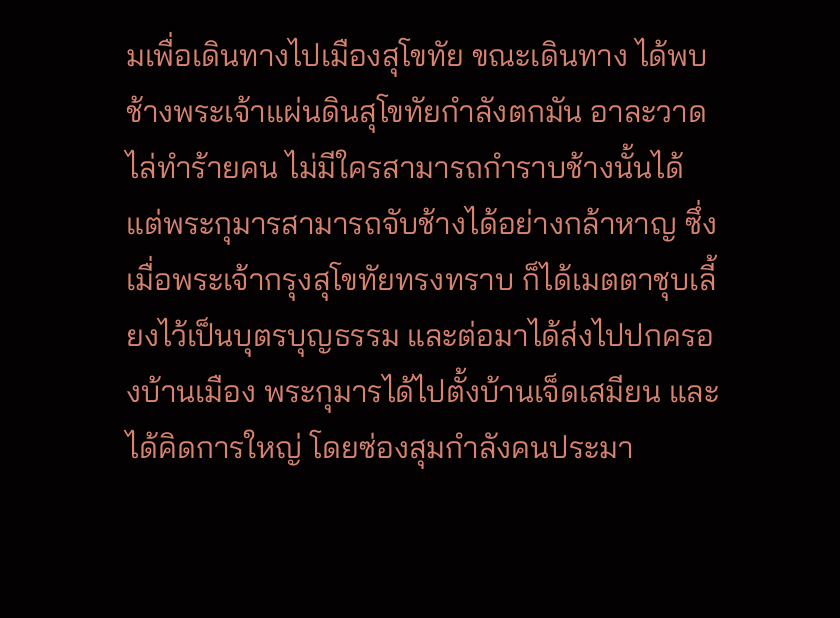มเพื่อเดินทางไปเมืองสุโขทัย ขณะเดินทาง ได้พบช้างพระเจ้าแผ่นดินสุโขทัยกำลังตกมัน อาละวาดไล่ทำร้ายคน ไม่มีใครสามารถกำราบช้างนั้นได้ แต่พระกุมารสามารถจับช้างได้อย่างกล้าหาญ ซึ่งเมื่อพระเจ้ากรุงสุโขทัยทรงทราบ ก็ได้เมตตาชุบเลี้ยงไว้เป็นบุตรบุญธรรม และต่อมาได้ส่งไปปกครองบ้านเมือง พระกุมารได้ไปตั้งบ้านเจ็ดเสมียน และได้คิดการใหญ่ โดยซ่องสุมกำลังคนประมา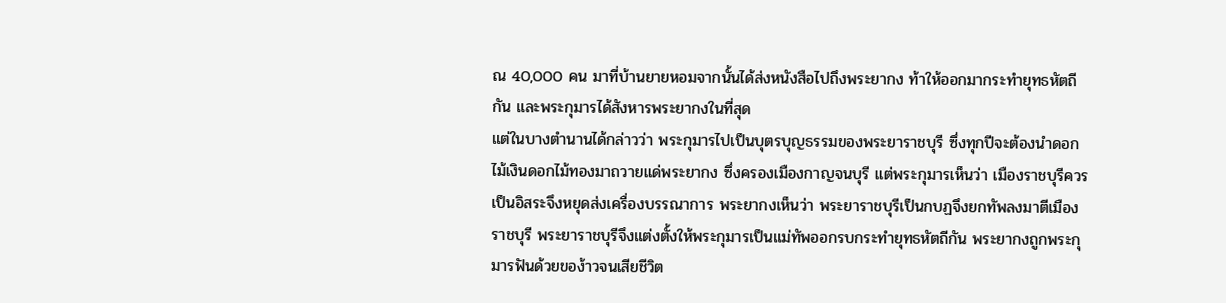ณ 40,000 คน มาที่บ้านยายหอมจากนั้นได้ส่งหนังสือไปถึงพระยากง ท้าให้ออกมากระทำยุทธหัตถีกัน และพระกุมารได้สังหารพระยากงในที่สุด
แต่ในบางตำนานได้กล่าวว่า พระกุมารไปเป็นบุตรบุญธรรมของพระยาราชบุรี ซึ่งทุกปีจะต้องนำดอกไม้เงินดอกไม้ทองมาถวายแด่พระยากง ซึ่งครองเมืองกาญจนบุรี แต่พระกุมารเห็นว่า เมืองราชบุรีควรเป็นอิสระจึงหยุดส่งเครื่องบรรณาการ พระยากงเห็นว่า พระยาราชบุรีเป็นกบฏจึงยกทัพลงมาตีเมืองราชบุรี พระยาราชบุรีจึงแต่งตั้งให้พระกุมารเป็นแม่ทัพออกรบกระทำยุทธหัตถีกัน พระยากงถูกพระกุมารฟันด้วยของ้าวจนเสียชีวิต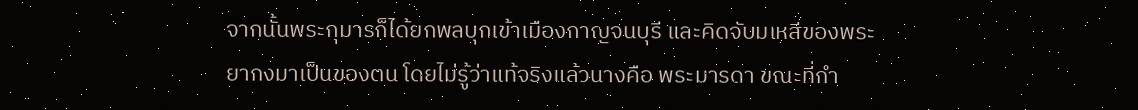จากนั้นพระกุมารก็ได้ยกพลบุกเข้าเมืองกาญจนบุรี และคิดจับมเหสีของพระยากงมาเป็นของตน โดยไม่รู้ว่าแท้จริงแล้วนางคือ พระมารดา ขณะที่กำ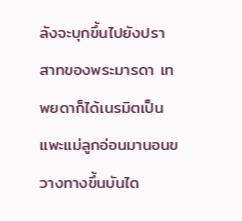ลังจะบุกขึ้นไปยังปราสาทของพระมารดา เทพยดาก็ได้เนรมิตเป็นแพะแม่ลูกอ่อนมานอนขวางทางขึ้นบันได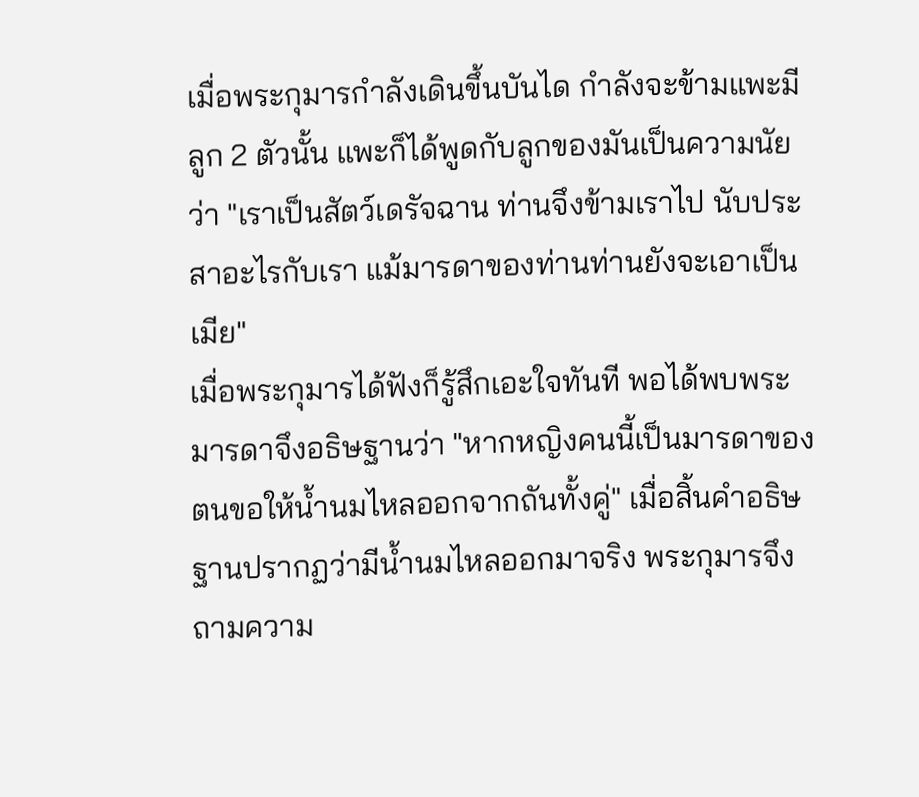เมื่อพระกุมารกำลังเดินขึ้นบันได กำลังจะข้ามแพะมีลูก 2 ตัวนั้น แพะก็ได้พูดกับลูกของมันเป็นความนัยว่า "เราเป็นสัตว์เดรัจฉาน ท่านจึงข้ามเราไป นับประสาอะไรกับเรา แม้มารดาของท่านท่านยังจะเอาเป็นเมีย"
เมื่อพระกุมารได้ฟังก็รู้สึกเอะใจทันที พอได้พบพระมารดาจึงอธิษฐานว่า "หากหญิงคนนี้เป็นมารดาของตนขอให้น้ำนมไหลออกจากถันทั้งคู่" เมื่อสิ้นคำอธิษฐานปรากฏว่ามีน้ำนมไหลออกมาจริง พระกุมารจึงถามความ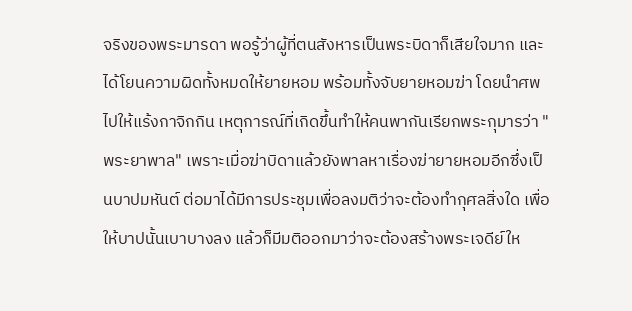จริงของพระมารดา พอรู้ว่าผู้ที่ตนสังหารเป็นพระบิดาก็เสียใจมาก และได้โยนความผิดทั้งหมดให้ยายหอม พร้อมทั้งจับยายหอมฆ่า โดยนำศพไปให้แร้งกาจิกกิน เหตุการณ์ที่เกิดขึ้นทำให้คนพากันเรียกพระกุมารว่า "พระยาพาล" เพราะเมื่อฆ่าบิดาแล้วยังพาลหาเรื่องฆ่ายายหอมอีกซึ่งเป็นบาปมหันต์ ต่อมาได้มีการประชุมเพื่อลงมติว่าจะต้องทำกุศลสิ่งใด เพื่อให้บาปนั้นเบาบางลง แล้วก็มีมติออกมาว่าจะต้องสร้างพระเจดีย์ให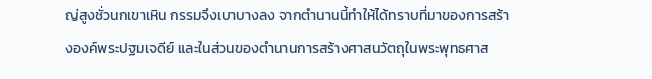ญ่สูงชั่วนกเขาเหิน กรรมจึงเบาบางลง จากตำนานนี้ทำให้ได้ทราบที่มาของการสร้างองค์พระปฐมเจดีย์ และในส่วนของตำนานการสร้างศาสนวัตถุในพระพุทธศาส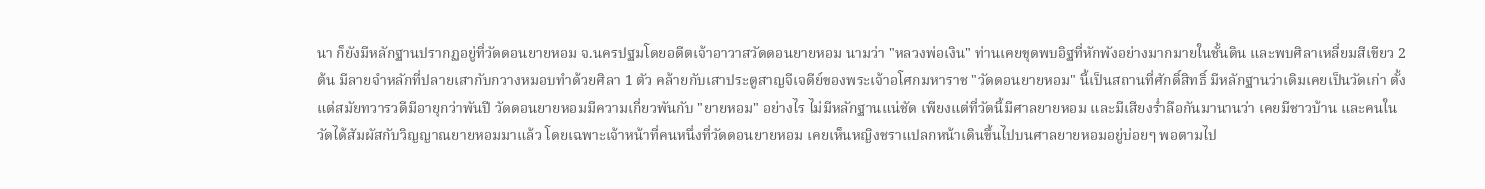นา ก็ยังมีหลักฐานปรากฏอยู่ที่วัดดอนยายหอม จ.นครปฐมโดยอดีตเจ้าอาวาสวัดดอนยายหอม นามว่า "หลวงพ่อเงิน" ท่านเคยขุดพบอิฐที่หักพังอย่างมากมายในชั้นดิน และพบศิลาเหลี่ยมสีเขียว 2 ต้น มีลายจำหลักที่ปลายเสากับกวางหมอบทำด้วยศิลา 1 ตัว คล้ายกับเสาประตูสาญจีเจดีย์ของพระเจ้าอโศกมหาราช "วัดดอนยายหอม" นี้เป็นสถานที่ศักดิ์สิทธิ์ มีหลักฐานว่าเดิมเคยเป็นวัดเก่า ตั้งแต่สมัยทวารวดีมีอายุกว่าพันปี วัดดอนยายหอมมีความเกี่ยวพันกับ "ยายหอม" อย่างไร ไม่มีหลักฐานแน่ชัด เพียงแต่ที่วัดนี้มีศาลยายหอม และมีเสียงร่ำลือกันมานานว่า เคยมีชาวบ้าน และคนในวัดได้สัมผัสกับวิญญาณยายหอมมาแล้ว โดยเฉพาะเจ้าหน้าที่คนหนึ่งที่วัดดอนยายหอม เคยเห็นหญิงชราแปลกหน้าเดินขึ้นไปบนศาลยายหอมอยู่บ่อยๆ พอตามไป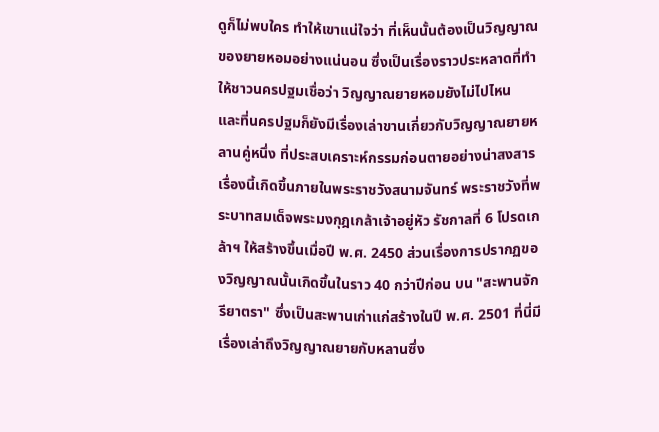ดูก็ไม่พบใคร ทำให้เขาแน่ใจว่า ที่เห็นนั้นต้องเป็นวิญญาณของยายหอมอย่างแน่นอน ซึ่งเป็นเรื่องราวประหลาดที่ทำให้ชาวนครปฐมเชื่อว่า วิญญาณยายหอมยังไม่ไปไหน
และที่นครปฐมก็ยังมีเรื่องเล่าขานเกี่ยวกับวิญญาณยายหลานคู่หนึ่ง ที่ประสบเคราะห์กรรมก่อนตายอย่างน่าสงสาร เรื่องนี้เกิดขึ้นภายในพระราชวังสนามจันทร์ พระราชวังที่พระบาทสมเด็จพระมงกุฎเกล้าเจ้าอยู่หัว รัชกาลที่ 6 โปรดเกล้าฯ ให้สร้างขึ้นเมื่อปี พ.ศ. 2450 ส่วนเรื่องการปรากฏของวิญญาณนั้นเกิดขึ้นในราว 40 กว่าปีก่อน บน "สะพานจักรียาตรา" ซึ่งเป็นสะพานเก่าแก่สร้างในปี พ.ศ. 2501 ที่นี่มีเรื่องเล่าถึงวิญญาณยายกับหลานซึ่ง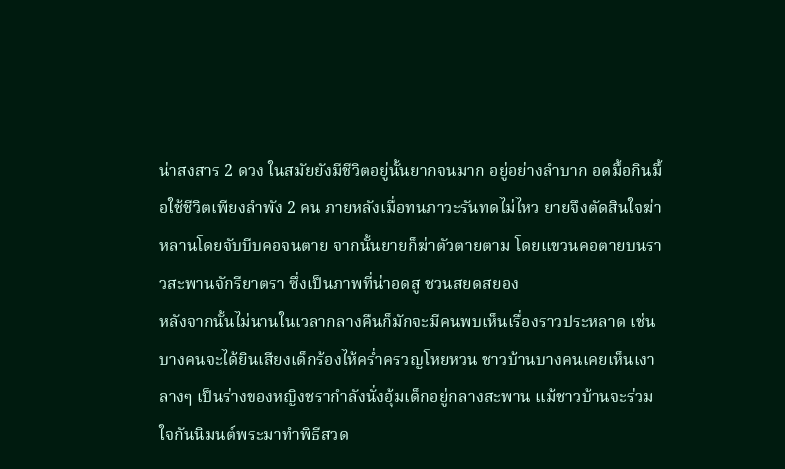น่าสงสาร 2 ดวง ในสมัยยังมีชีวิตอยู่นั้นยากจนมาก อยู่อย่างลำบาก อดมื้อกินมื้อใช้ชีวิตเพียงลำพัง 2 คน ภายหลังเมื่อทนภาวะรันทดไม่ไหว ยายจึงตัดสินใจฆ่าหลานโดยจับบีบคอจนตาย จากนั้นยายก็ฆ่าตัวตายตาม โดยแขวนคอตายบนราวสะพานจักรียาตรา ซึ่งเป็นภาพที่น่าอดสู ชวนสยดสยอง
หลังจากนั้นไม่นานในเวลากลางคืนก็มักจะมีคนพบเห็นเรื่องราวประหลาด เช่นบางคนจะได้ยินเสียงเด็กร้องไห้คร่ำครวญโหยหวน ชาวบ้านบางคนเคยเห็นเงาลางๆ เป็นร่างของหญิงชรากำลังนั่งอุ้มเด็กอยู่กลางสะพาน แม้ชาวบ้านจะร่วมใจกันนิมนต์พระมาทำพิธีสวด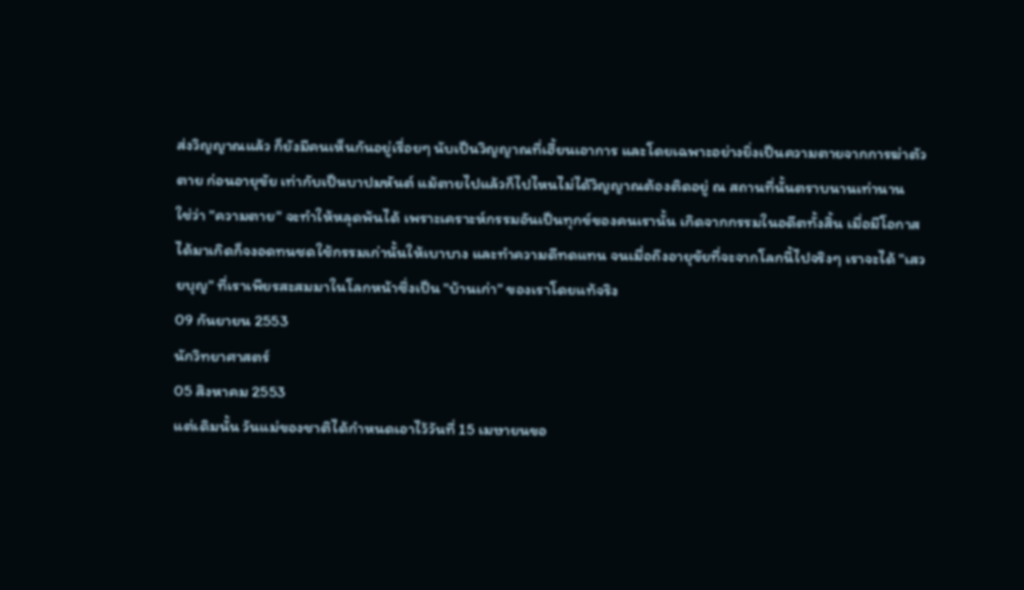ส่งวิญญาณแล้ว ก็ยังมีคนเห็นกันอยู่เรื่อยๆ นับเป็นวิญญาณที่เฮี้ยนเอาการ และโดยเฉพาะอย่างยิ่งเป็นความตายจากการฆ่าตัวตาย ก่อนอายุขัย เท่ากับเป็นบาปมหันต์ แม้ตายไปแล้วก็ไปไหนไม่ได้วิญญาณต้องติดอยู่ ณ สถานที่นั้นตราบนานเท่านาน
ใช่ว่า "ความตาย" จะทำให้หลุดพ้นได้ เพราะเคราะห์กรรมอันเป็นทุกข์ของคนเรานั้น เกิดจากกรรมในอดีตทั้งสิ้น เมื่อมีโอกาสได้มาเกิดก็จงอดทนชดใช้กรรมเก่านั้นให้เบาบาง และทำความดีทดแทน จนเมื่อถึงอายุขัยที่จะจากโลกนี้ไปจริงๆ เราจะได้ "เสวยบุญ" ที่เราเพียรสะสมมาในโลกหน้าซึ่งเป็น "บ้านเก่า" ของเราโดยแท้จริง
09 กันยายน 2553
นักวิทยาศาสตร์
05 สิงหาคม 2553
แต่เดิมนั้น วันแม่ของชาติได้กำหนดเอาไว้วันที่ 15 เมษายนขอ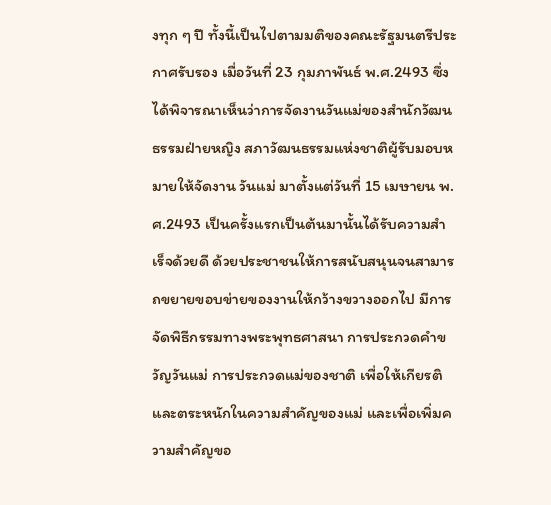งทุก ๆ ปี ทั้งนี้เป็นไปตามมติของคณะรัฐมนตรีประกาศรับรอง เมื่อวันที่ 23 กุมภาพันธ์ พ.ศ.2493 ซึ่งได้พิจารณาเห็นว่าการจัดงานวันแม่ของสำนักวัฒนธรรมฝ่ายหญิง สภาวัฒนธรรมแห่งชาติผู้รับมอบหมายให้จัดงาน วันแม่ มาตั้งแต่วันที่ 15 เมษายน พ.ศ.2493 เป็นครั้งแรกเป็นต้นมานั้นได้รับความสำเร็จด้วยดี ด้วยประชาชนให้การสนับสนุนจนสามารถขยายขอบข่ายของงานให้กว้างขวางออกไป มีการจัดพิธีกรรมทางพระพุทธศาสนา การประกวดคำขวัญวันแม่ การประกวดแม่ของชาติ เพื่อให้เกียรติและตระหนักในความสำคัญของแม่ และเพื่อเพิ่มความสำคัญขอ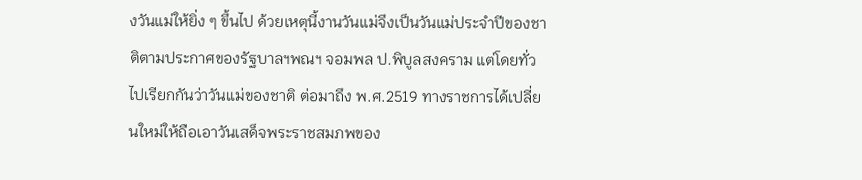งวันแม่ให้ยิ่ง ๆ ขึ้นไป ด้วยเหตุนี้งานวันแม่จึงเป็นวันแม่ประจำปีของชาติตามประกาศของรัฐบาลฯพณฯ จอมพล ป.พิบูลสงคราม แต่โดยทั่วไปเรียกกันว่าวันแม่ของชาติ ต่อมาถึง พ.ศ.2519 ทางราชการได้เปลี่ยนใหม่ให้ถือเอาวันเสด็จพระราชสมภพของ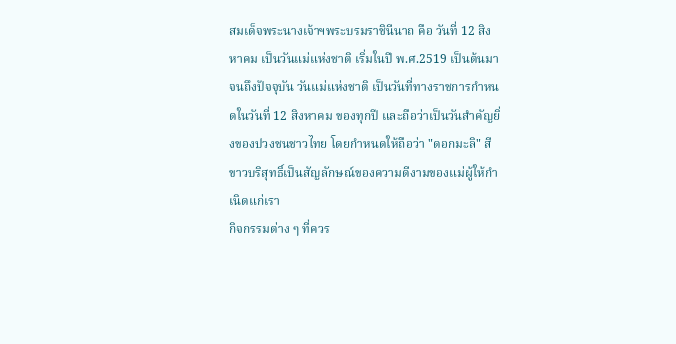สมเด็จพระนางเจ้าฯพระบรมราชินีนาถ คือ วันที่ 12 สิงหาคม เป็นวันแม่แห่งชาติ เริ่มในปี พ.ศ.2519 เป็นต้นมาจนถึงปัจจุบัน วันแม่แห่งชาติ เป็นวันที่ทางราชการกำหนดในวันที่ 12 สิงหาคม ของทุกปี และถือว่าเป็นวันสำคัญยิ่งของปวงชนชาวไทย โดยกำหนดให้ถือว่า "ดอกมะลิ" สีขาวบริสุทธิ์เป็นสัญลักษณ์ของความดีงามของแม่ผู้ให้กำเนิดแก่เรา
กิจกรรมต่าง ๆ ที่ควร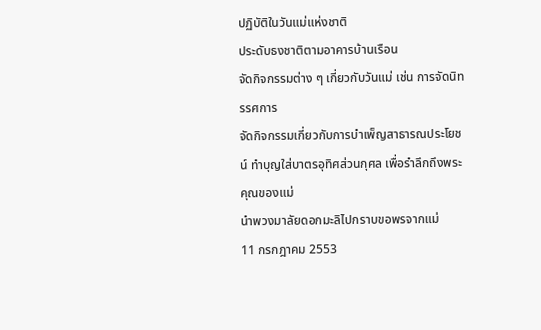ปฏิบัติในวันแม่แห่งชาติ
ประดับธงชาติตามอาคารบ้านเรือน
จัดกิจกรรมต่าง ๆ เกี่ยวกับวันแม่ เช่น การจัดนิทรรศการ
จัดกิจกรรมเกี่ยวกับการบำเพ็ญสาธารณประโยชน์ ทำบุญใส่บาตรอุทิศส่วนกุศล เพื่อรำลึกถึงพระคุณของแม่
นำพวงมาลัยดอกมะลิไปกราบขอพรจากแม่
11 กรกฎาคม 2553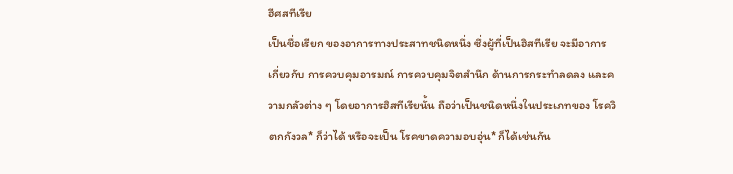ฮีศสทีเรีย
เป็นชื่อเรียก ของอาการทางประสาทชนิดหนึ่ง ซึ่งผู้ที่เป็นฮิสทีเรีย จะมีอาการ เกี่ยวกับ การควบคุมอารมณ์ การควบคุมจิตสำนึก ด้านการกระทำลดลง และความกลัวต่าง ๆ โดยอาการฮิสทีเรียนั้น ถือว่าเป็นชนิดหนึ่งในประเภทของ โรควิตกกังวล* ก็ว่าได้ หรือจะเป็น โรคขาดความอบอุ่น* ก็ได้เช่นกัน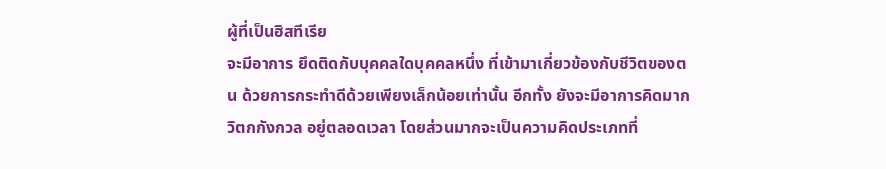ผู้ที่เป็นฮิสทีเรีย
จะมีอาการ ยึดติดกับบุคคลใดบุคคลหนึ่ง ที่เข้ามาเกี่ยวข้องกับชีวิตของตน ด้วยการกระทำดีด้วยเพียงเล็กน้อยเท่านั้น อีกทั้ง ยังจะมีอาการคิดมากวิตกกังกวล อยู่ตลอดเวลา โดยส่วนมากจะเป็นความคิดประเภทที่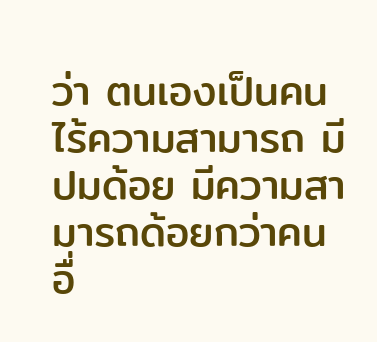ว่า ตนเองเป็นคนไร้ความสามารถ มีปมด้อย มีความสามารถด้อยกว่าคนอื่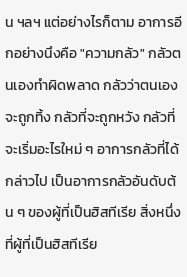น ฯลฯ แต่อย่างไรก็ตาม อาการอีกอย่างนึงคือ "ความกลัว" กลัวตนเองทำผิดพลาด กลัวว่าตนเองจะถูกทิ้ง กลัวที่จะถูกหวัง กลัวที่จะเริ่มอะไรใหม่ ๆ อาการกลัวที่ได้กล่าวไป เป็นอาการกลัวอันดับต้น ๆ ของผู้ที่เป็นฮิสทีเรีย สิ่งหนึ่งที่ผู้ที่เป็นฮิสทีเรีย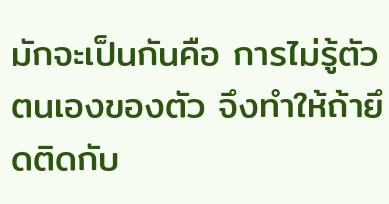มักจะเป็นกันคือ การไม่รู้ตัวตนเองของตัว จึงทำให้ถ้ายึดติดกับ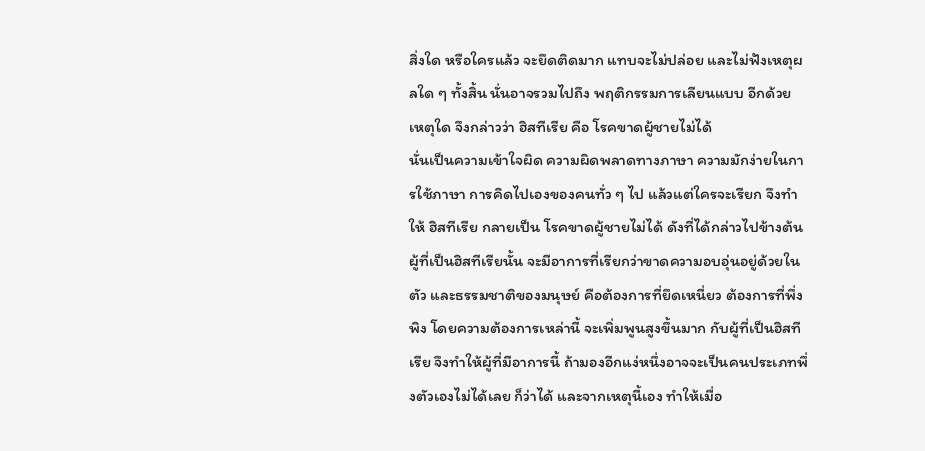สิ่งใด หรือใครแล้ว จะยึดติดมาก แทบจะไม่ปล่อย และไม่ฟังเหตุผลใด ๆ ทั้งสิ้น นั่นอาจรวมไปถึง พฤติกรรมการเลียนแบบ อีกด้วย
เหตุใด จึงกล่าวว่า ฮิสทีเรีย คือ โรคขาดผู้ชายไม่ได้
นั่นเป็นความเข้าใจผิด ความผิดพลาดทางภาษา ความมักง่ายในการใช้ภาษา การคิดไปเองของคนทั่ว ๆ ไป แล้วแต่ใครจะเรียก จึงทำให้ ฮิสทีเรีย กลายเป็น โรคขาดผู้ชายไม่ได้ ดังที่ได้กล่าวไปข้างต้น ผู้ที่เป็นฮิสทีเรียนั้น จะมีอาการที่เรียกว่าขาดความอบอุ่นอยู่ด้วยในตัว และธรรมชาติของมนุษย์ คือต้องการที่ยึดเหนี่ยว ต้องการที่พึ่งพิง โดยความต้องการเหล่านี้ จะเพิ่มพูนสูงขึ้นมาก กับผู้ที่เป็นฮิสทีเรีย จึงทำให้ผู้ที่มีอาการนี้ ถ้ามองอีกแง่หนึ่งอาจจะเป็นคนประเภทพึ่งตัวเองไม่ได้เลย ก็ว่าได้ และจากเหตุนี้เอง ทำให้เมื่อ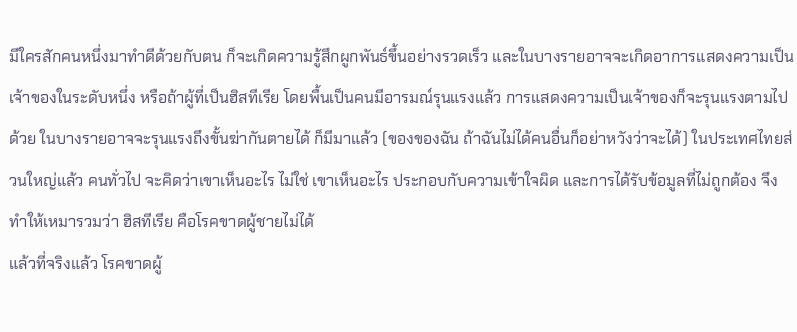มีใครสักคนหนึ่งมาทำดีด้วยกับตน ก็จะเกิดความรู้สึกผูกพันธ์ขึ้นอย่างรวดเร็ว และในบางรายอาจจะเกิดอาการแสดงความเป็นเจ้าของในระดับหนึ่ง หรือถ้าผู้ที่เป็นฮิสทีเรีย โดยพื้นเป็นคนมีอารมณ์รุนแรงแล้ว การแสดงความเป็นเจ้าของก็จะรุนแรงตามไปด้วย ในบางรายอาจจะรุนแรงถึงขั้นฆ่ากันตายได้ ก็มีมาแล้ว (ของของฉัน ถ้าฉันไม่ได้คนอื่นก็อย่าหวังว่าจะได้) ในประเทศไทยส่วนใหญ่แล้ว คนทั่วไป จะคิดว่าเขาเห็นอะไร ไม่ใช่ เขาเห็นอะไร ประกอบกับความเข้าใจผิด และการได้รับข้อมูลที่ไม่ถูกต้อง จึงทำให้เหมารวมว่า ฮิสทีเรีย คือโรคขาดผู้ชายไม่ได้
แล้วที่จริงแล้ว โรคขาดผู้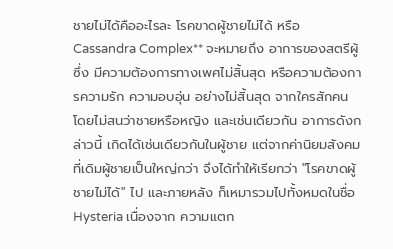ชายไม่ได้คืออะไรละ โรคขาดผู้ชายไม่ได้ หรือ Cassandra Complex** จะหมายถึง อาการของสตรีผู้ซึ่ง มีความต้องการทางเพศไม่สิ้นสุด หรือความต้องการความรัก ความอบอุ่น อย่างไม่สิ้นสุด จากใครสักคน โดยไม่สนว่าชายหรือหญิง และเช่นเดียวกัน อาการดังกล่าวนี้ เกิดได้เช่นเดียวกันในผู้ชาย แต่จากค่านิยมสังคม ที่เดิมผู้ชายเป็นใหญ่กว่า จึงได้ทำให้เรียกว่า "โรคขาดผู้ชายไม่ได้" ไป และภายหลัง ก็เหมารวมไปทั้งหมดในชื่อ Hysteria เนื่องจาก ความแตก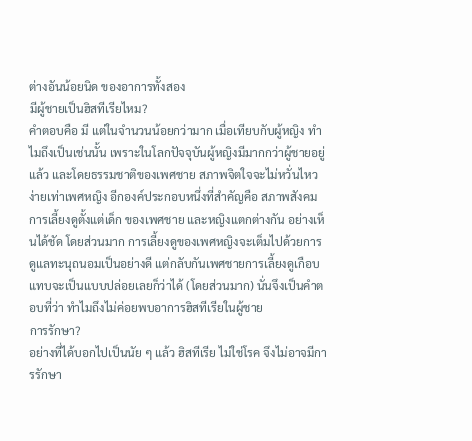ต่างอันน้อยนิด ของอาการทั้งสอง
มีผู้ชายเป็นฮิสทีเรียไหม?
คำตอบคือ มี แต่ในจำนวนน้อยกว่ามาก เมื่อเทียบกับผู้หญิง ทำไมถึงเป็นเช่นนั้น เพราะในโลกปัจจุบันผู้หญิงมีมากกว่าผู้ชายอยู่แล้ว และโดยธรรมชาติของเพศชาย สภาพจิตใจจะไม่หวั่นไหวง่ายเท่าเพศหญิง อีกองค์ประกอบหนึ่งที่สำคัญคือ สภาพสังคมการเลี้ยงดูตั้งแต่เด็ก ของเพศชาย และหญิงแตกต่างกัน อย่างเห็นได้ชัด โดยส่วนมาก การเลี้ยงดูของเพศหญิงจะเต็มไปด้วยการดูแลทะนุถนอมเป็นอย่างดี แต่กลับกันเพศชายการเลี้ยงดูเกือบแทบจะเป็นแบบปล่อยเลยก็ว่าได้ (โดยส่วนมาก) นั่นจึงเป็นคำตอบที่ว่า ทำไมถึงไม่ค่อยพบอาการฮิสทีเรียในผู้ชาย
การรักษา?
อย่างที่ได้บอกไปเป็นนัย ๆ แล้ว ฮิสทีเรีย ไม่ใช่โรค จึงไม่อาจมีการรักษา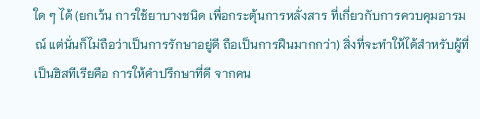ใด ๆ ได้ (ยกเว้น การใช้ยาบางชนิด เพื่อกระตุ้นการหลั่งสาร ที่เกี่ยวกับการควบคุมอารมณ์ แต่นั่นก็ไม่ถือว่าเป็นการรักษาอยู่ดี ถือเป็นการฝืนมากกว่า) สิ่งที่จะทำให้ได้สำหรับผู้ที่เป็นฮิสทีเรียคือ การให้คำปรึกษาที่ดี จากคน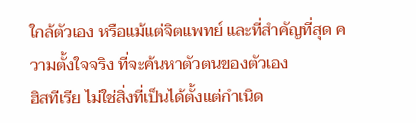ใกล้ตัวเอง หรือแม้แต่จิตแพทย์ และที่สำคัญที่สุด ความตั้งใจจริง ที่จะค้นหาตัวตนของตัวเอง
ฮิสทีเรีย ไม่ใช่สิ่งที่เป็นได้ตั้งแต่กำเนิด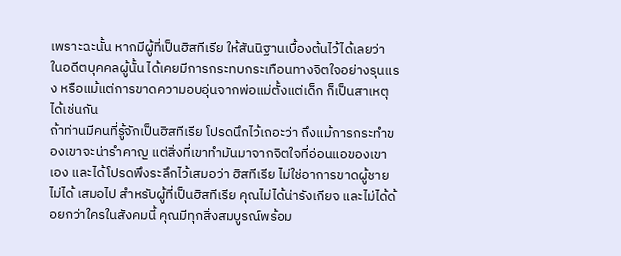เพราะฉะนั้น หากมีผู้ที่เป็นฮิสทีเรีย ให้สันนิฐานเบื้องต้นไว้ได้เลยว่า ในอดีตบุคคลผู้นั้น ได้เคยมีการกระทบกระเทือนทางจิตใจอย่างรุนแรง หรือแม้แต่การขาดความอบอุ่นจากพ่อแม่ตั้งแต่เด็ก ก็เป็นสาเหตุได้เช่นกัน
ถ้าท่านมีคนที่รู้จักเป็นฮิสทีเรีย โปรดนึกไว้เถอะว่า ถึงแม้การกระทำของเขาจะน่ารำคาญ แต่สิ่งที่เขาทำมันมาจากจิตใจที่อ่อนแอของเขาเอง และได้โปรดพึงระลึกไว้เสมอว่า ฮิสทีเรีย ไม่ใช่อาการขาดผู้ชายไม่ได้ เสมอไป สำหรับผู้ที่เป็นฮิสทีเรีย คุณไม่ได้น่ารังเกียจ และไม่ได้ด้อยกว่าใครในสังคมนี้ คุณมีทุกสิ่งสมบูรณ์พร้อม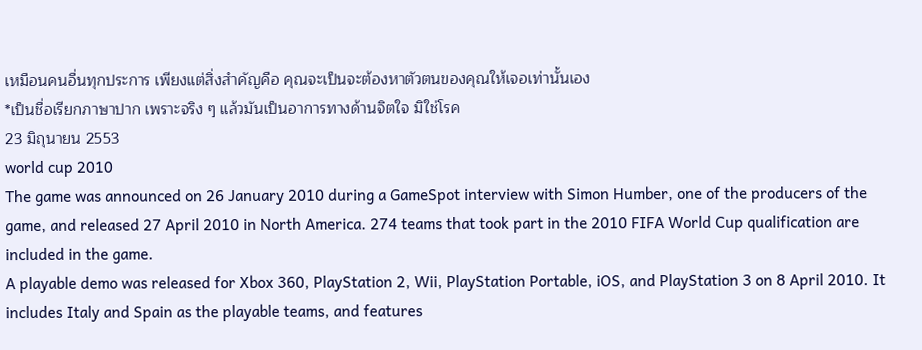เหมือนคนอื่นทุกประการ เพียงแต่สิ่งสำคัญคือ คุณจะเป็นจะต้องหาตัวตนของคุณให้เจอเท่านั้นเอง
*เป็นชื่อเรียกภาษาปาก เพราะจริง ๆ แล้วมันเป็นอาการทางด้านจิตใจ มิใช่โรค
23 มิถุนายน 2553
world cup 2010
The game was announced on 26 January 2010 during a GameSpot interview with Simon Humber, one of the producers of the game, and released 27 April 2010 in North America. 274 teams that took part in the 2010 FIFA World Cup qualification are included in the game.
A playable demo was released for Xbox 360, PlayStation 2, Wii, PlayStation Portable, iOS, and PlayStation 3 on 8 April 2010. It includes Italy and Spain as the playable teams, and features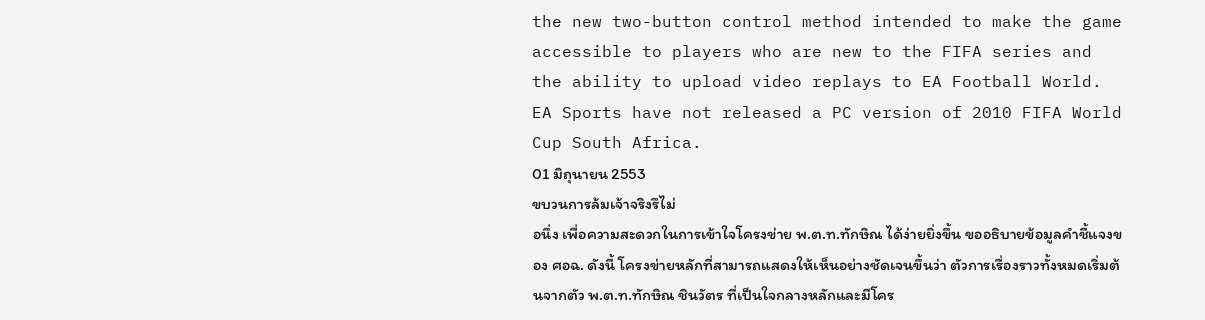the new two-button control method intended to make the game accessible to players who are new to the FIFA series and the ability to upload video replays to EA Football World. EA Sports have not released a PC version of 2010 FIFA World Cup South Africa.
01 มิถุนายน 2553
ขบวนการล้มเจ้าจริงรึไม่
อนึ่ง เพื่อความสะดวกในการเข้าใจโครงข่าย พ.ต.ท.ทักษิณ ได้ง่ายยิ่งขึ้น ขออธิบายข้อมูลคำชี้แจงของ ศอฉ. ดังนี้ โครงข่ายหลักที่สามารถแสดงให้เห็นอย่างชัดเจนขึ้นว่า ตัวการเรื่องราวทั้งหมดเริ่มต้นจากตัว พ.ต.ท.ทักษิณ ชินวัตร ที่เป็นใจกลางหลักและมีโคร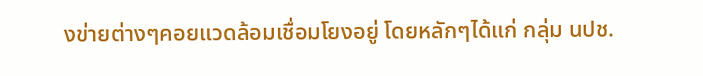งข่ายต่างๆคอยแวดล้อมเชื่อมโยงอยู่ โดยหลักๆได้แก่ กลุ่ม นปช.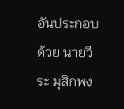อันประกอบด้วย นายวีระ มุสิกพง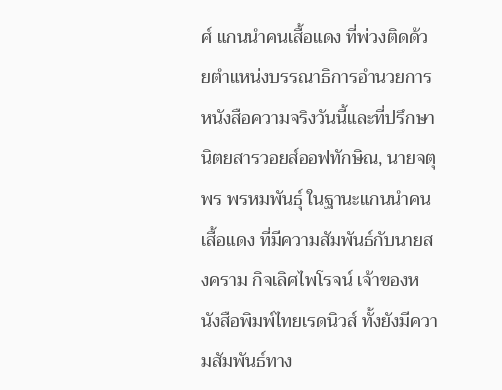ศ์ แกนนำคนเสื้อแดง ที่พ่วงติดด้วยตำแหน่งบรรณาธิการอำนวยการหนังสือความจริงวันนี้และที่ปรึกษา นิตยสารวอยส์ออฟทักษิณ, นายจตุพร พรหมพันธุ์ ในฐานะแกนนำคนเสื้อแดง ที่มีความสัมพันธ์กับนายสงคราม กิจเลิศไพโรจน์ เจ้าของหนังสือพิมพ์ไทยเรดนิวส์ ทั้งยังมีความสัมพันธ์ทาง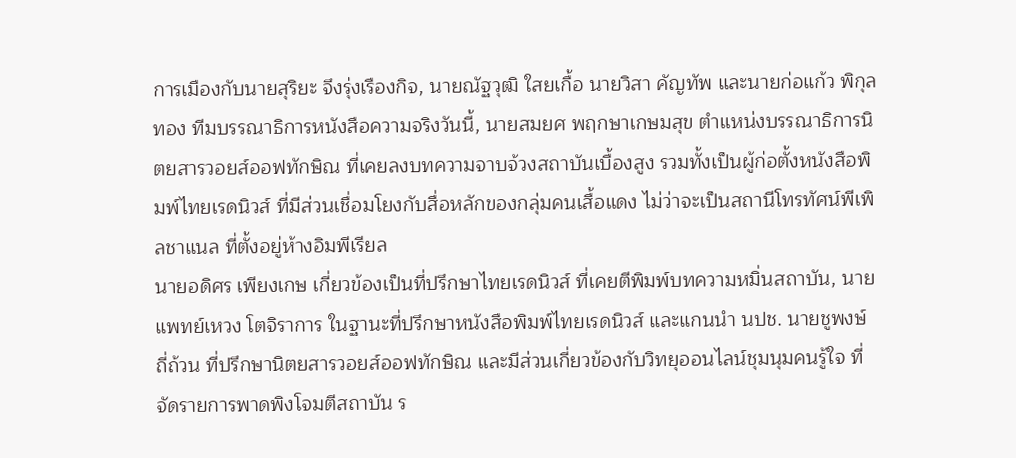การเมืองกับนายสุริยะ จึงรุ่งเรืองกิจ, นายณัฐวุฒิ ใสยเกื้อ นายวิสา คัญทัพ และนายก่อแก้ว พิกุลทอง ทีมบรรณาธิการหนังสือความจริงวันนี้, นายสมยศ พฤกษาเกษมสุข ตำแหน่งบรรณาธิการนิตยสารวอยส์ออฟทักษิณ ที่เคยลงบทความจาบจ้วงสถาบันเบื้องสูง รวมทั้งเป็นผู้ก่อตั้งหนังสือพิมพ์ไทยเรดนิวส์ ที่มีส่วนเชื่อมโยงกับสื่อหลักของกลุ่มคนเสื้อแดง ไม่ว่าจะเป็นสถานีโทรทัศน์พีเพิลชาแนล ที่ตั้งอยู่ห้างอิมพีเรียล
นายอดิศร เพียงเกษ เกี่ยวข้องเป็นที่ปรึกษาไทยเรดนิวส์ ที่เคยตีพิมพ์บทความหมิ่นสถาบัน, นายแพทย์เหวง โตจิราการ ในฐานะที่ปรึกษาหนังสือพิมพ์ไทยเรดนิวส์ และแกนนำ นปช. นายชูพงษ์ ถี่ถ้วน ที่ปรึกษานิตยสารวอยส์ออฟทักษิณ และมีส่วนเกี่ยวข้องกับวิทยุออนไลน์ชุมนุมคนรู้ใจ ที่จัดรายการพาดพิงโจมตีสถาบัน ร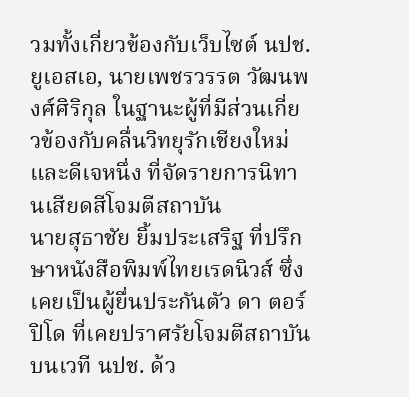วมทั้งเกี่ยวข้องกับเว็บไซต์ นปช.ยูเอสเอ, นายเพชรวรรต วัฒนพงศ์ศิริกุล ในฐานะผู้ที่มีส่วนเกี่ยวข้องกับคลื่นวิทยุรักเชียงใหม่และดีเจหนึ่ง ที่จัดรายการนิทานเสียดสีโจมตีสถาบัน
นายสุธาชัย ยิ้มประเสริฐ ที่ปรึกษาหนังสือพิมพ์ไทยเรดนิวส์ ซึ่งเคยเป็นผู้ยื่นประกันตัว ดา ตอร์ปิโด ที่เคยปราศรัยโจมตีสถาบันบนเวที นปช. ด้ว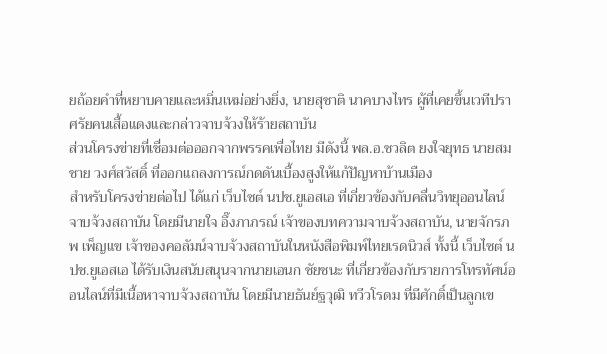ยถ้อยคำที่หยาบคายและหมิ่นเหม่อย่างยิ่ง, นายสุชาติ นาคบางไทร ผู้ที่เคยขึ้นเวทีปราศรัยคนเสื้อแดงและกล่าวจาบจ้วงให้ร้ายสถาบัน
ส่วนโครงข่ายที่เชื่อมต่อออกจากพรรคเพื่อไทย มีดังนี้ พล.อ.ชวลิต ยงใจยุทธ นายสมชาย วงศ์สวัสดิ์ ที่ออกแถลงการณ์กดดันเบื้องสูงให้แก้ปัญหาบ้านเมือง
สำหรับโครงข่ายต่อไป ได้แก่ เว็บไซต์ นปช.ยูเอสเอ ที่เกี่ยวข้องกับคลื่นวิทยุออนไลน์จาบจ้วงสถาบัน โดยมีนายใจ อึ๊งภาภรณ์ เจ้าของบทความจาบจ้วงสถาบัน, นายจักรภพ เพ็ญแข เจ้าของคอลัมน์จาบจ้วงสถาบันในหนังสือพิมพ์ไทยเรดนิวส์ ทั้งนี้ เว็บไซต์ นปช.ยูเอสเอ ได้รับเงินสนับสนุนจากนายเอนก ชัยชนะ ที่เกี่ยวข้องกับรายการโทรทัศน์ออนไลน์ที่มีเนื้อหาจาบจ้วงสถาบัน โดยมีนายธันย์ฐวุฒิ ทวีวโรดม ที่มีศักดิ์เป็นลูกเข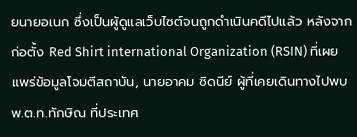ยนายอเนก ซึ่งเป็นผู้ดูแลเว็บไซต์จนถูกดำเนินคดีไปแล้ว หลังจากก่อตั้ง Red Shirt international Organization (RSIN) ที่เผยแพร่ข้อมูลโจมตีสถาบัน, นายอาคม ซิดนีย์ ผู้ที่เคยเดินทางไปพบ พ.ต.ท.ทักษิณ ที่ประเทศ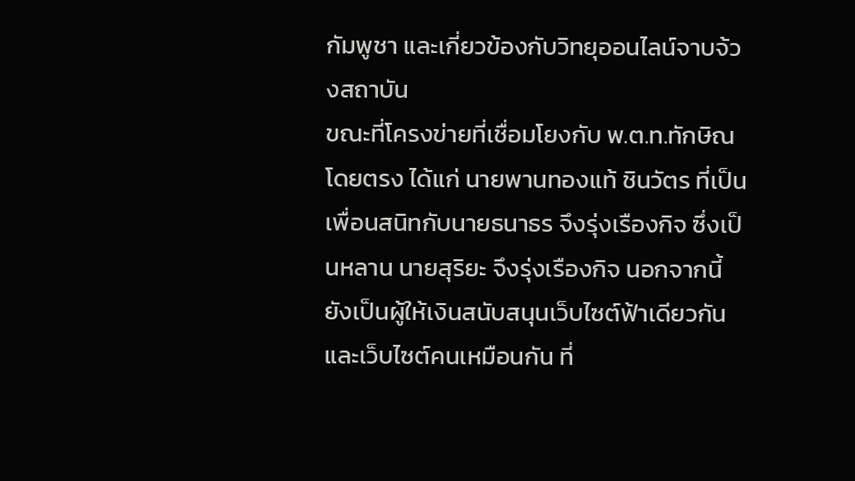กัมพูชา และเกี่ยวข้องกับวิทยุออนไลน์จาบจ้วงสถาบัน
ขณะที่โครงข่ายที่เชื่อมโยงกับ พ.ต.ท.ทักษิณ โดยตรง ได้แก่ นายพานทองแท้ ชินวัตร ที่เป็นเพื่อนสนิทกับนายธนาธร จึงรุ่งเรืองกิจ ซึ่งเป็นหลาน นายสุริยะ จึงรุ่งเรืองกิจ นอกจากนี้ ยังเป็นผู้ให้เงินสนับสนุนเว็บไซต์ฟ้าเดียวกันและเว็บไซต์คนเหมือนกัน ที่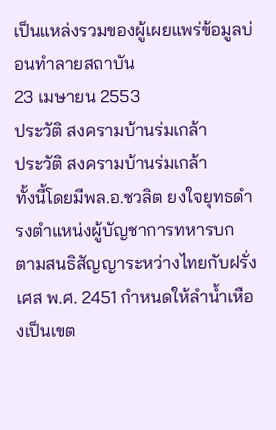เป็นแหล่งรวมของผู้เผยแพร่ข้อมูลบ่อนทำลายสถาบัน
23 เมษายน 2553
ประวัติ สงครามบ้านร่มเกล้า
ประวัติ สงครามบ้านร่มเกล้า
ทั้งนี้โดยมีพล.อ.ชวลิต ยงใจยุทธดำรงตำแหน่งผู้บัญชาการทหารบก
ตามสนธิสัญญาระหว่างไทยกับฝรั่งเศส พ.ศ. 2451 กำหนดให้ลำน้ำเหืองเป็นเขต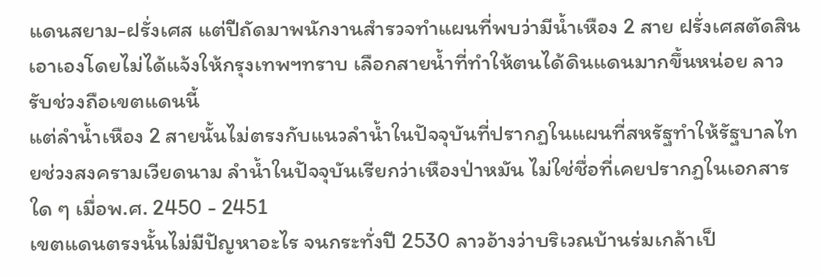แดนสยาม-ฝรั่งเศส แต่ปีถัดมาพนักงานสำรวจทำแผนที่พบว่ามีน้ำเหือง 2 สาย ฝรั่งเศสตัดสินเอาเองโดยไม่ได้แจ้งให้กรุงเทพฯทราบ เลือกสายน้ำที่ทำให้ตนได้ดินแดนมากขึ้นหน่อย ลาวรับช่วงถือเขตแดนนี้
แต่ลำน้ำเหือง 2 สายนั้นไม่ตรงกับแนวลำน้ำในปัจจุบันที่ปรากฏในแผนที่สหรัฐทำให้รัฐบาลไทยช่วงสงครามเวียดนาม ลำน้ำในปัจจุบันเรียกว่าเหืองป่าหมัน ไม่ใช่ชื่อที่เคยปรากฏในเอกสารใด ๆ เมื่อพ.ศ. 2450 - 2451
เขตแดนตรงนั้นไม่มีปัญหาอะไร จนกระทั่งปี 2530 ลาวอ้างว่าบริเวณบ้านร่มเกล้าเป็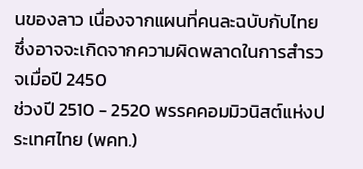นของลาว เนื่องจากแผนที่คนละฉบับกับไทย ซึ่งอาจจะเกิดจากความผิดพลาดในการสำรวจเมื่อปี 2450
ช่วงปี 2510 - 2520 พรรคคอมมิวนิสต์แห่งประเทศไทย (พคท.)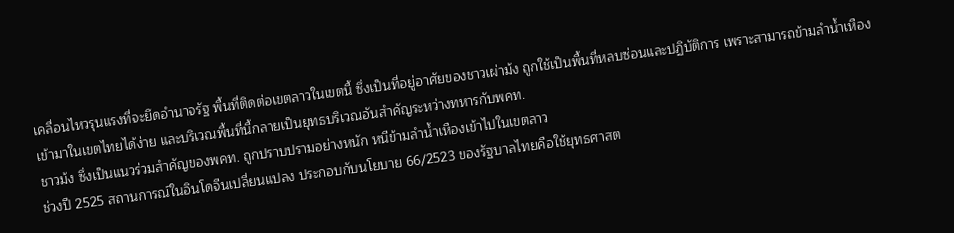เคลื่อนไหวรุนแรงที่จะยึดอำนาจรัฐ พื้นที่ติดต่อเขตลาวในเขตนี้ ซึ่งเป็นที่อยู่อาศัยของชาวเผ่าม้ง ถูกใช้เป็นพื้นที่หลบซ่อนและปฏิบัติการ เพราะสามารถข้ามลำน้ำเหืองเข้ามาในเขตไทยได้ง่าย และบริเวณพื้นที่นี้กลายเป็นยุทธบริเวณอันสำคัญระหว่างทหารกับพคท.
ชาวม้ง ซึ่งเป็นแนวร่วมสำคัญของพคท. ถูกปราบปรามอย่างหนัก หนีข้ามลำน้ำเหืองเข้าไปในเขตลาว
ช่วงปี 2525 สถานการณ์ในอินโดจีนเปลี่ยนแปลง ประกอบกับนโยบาย 66/2523 ของรัฐบาลไทยคือใช้ยุทธศาสต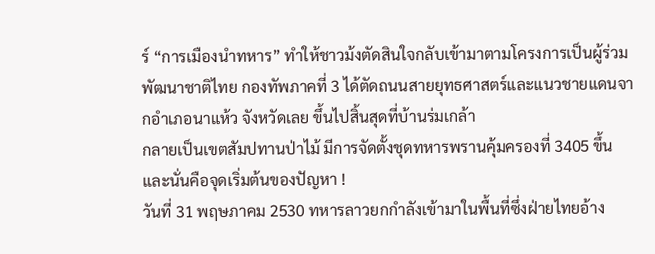ร์ “การเมืองนำทหาร” ทำให้ชาวม้งตัดสินใจกลับเข้ามาตามโครงการเป็นผู้ร่วมพัฒนาชาติไทย กองทัพภาคที่ 3 ได้ตัดถนนสายยุทธศาสตร์และแนวชายแดนจากอำเภอนาแห้ว จังหวัดเลย ขึ้นไปสิ้นสุดที่บ้านร่มเกล้า
กลายเป็นเขตสัมปทานป่าไม้ มีการจัดตั้งชุดทหารพรานคุ้มครองที่ 3405 ขึ้น
และนั่นคือจุดเริ่มต้นของปัญหา !
วันที่ 31 พฤษภาคม 2530 ทหารลาวยกกำลังเข้ามาในพื้นที่ซึ่งฝ่ายไทยอ้าง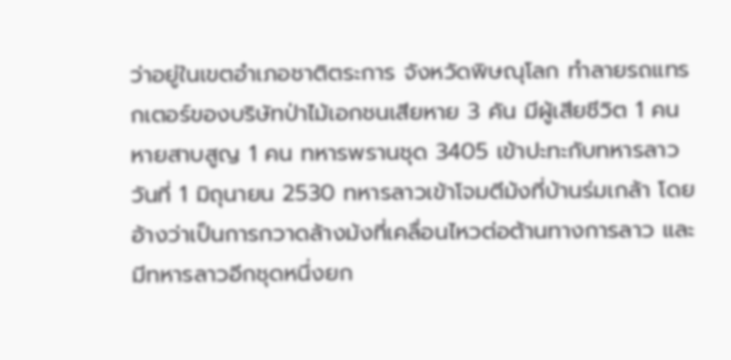ว่าอยู่ในเขตอำเภอชาติตระการ จังหวัดพิษณุโลก ทำลายรถแทรกเตอร์ของบริษัทป่าไม้เอกชนเสียหาย 3 คัน มีผู้เสียชีวิต 1 คน หายสาบสูญ 1 คน ทหารพรานชุด 3405 เข้าปะทะกับทหารลาว
วันที่ 1 มิถุนายน 2530 ทหารลาวเข้าโจมตีม้งที่บ้านร่มเกล้า โดยอ้างว่าเป็นการกวาดล้างม้งที่เคลื่อนไหวต่อต้านทางการลาว และมีทหารลาวอีกชุดหนึ่งยก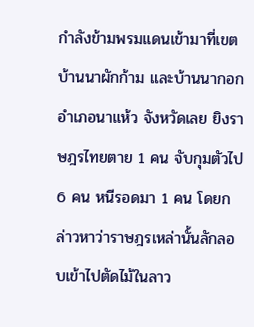กำลังข้ามพรมแดนเข้ามาที่เขตบ้านนาผักก้าม และบ้านนากอก อำเภอนาแห้ว จังหวัดเลย ยิงราษฎรไทยตาย 1 คน จับกุมตัวไป 6 คน หนีรอดมา 1 คน โดยกล่าวหาว่าราษฎรเหล่านั้นลักลอบเข้าไปตัดไม้ในลาว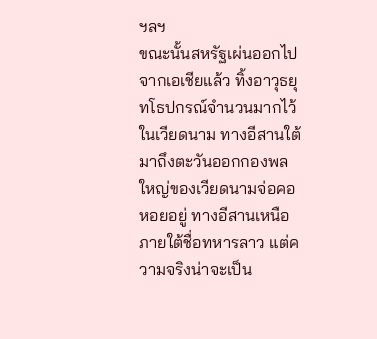ฯลฯ
ขณะนั้นสหรัฐเผ่นออกไปจากเอเชียแล้ว ทิ้งอาวุธยุทโธปกรณ์จำนวนมากไว้ในเวียดนาม ทางอีสานใต้มาถึงตะวันออกกองพลใหญ่ของเวียดนามจ่อคอหอยอยู่ ทางอีสานเหนือภายใต้ชื่อทหารลาว แต่ความจริงน่าจะเป็น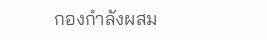กองกำลังผสม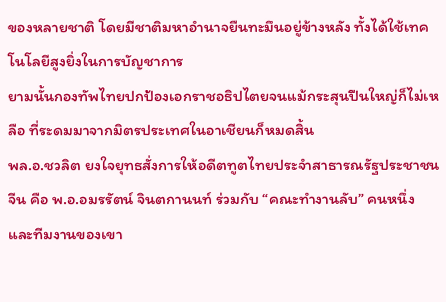ของหลายชาติ โดยมีชาติมหาอำนาจยืนทะมึนอยู่ข้างหลัง ทั้งได้ใช้เทคโนโลยีสูงยิ่งในการบัญชาการ
ยามนั้นกองทัพไทยปกป้องเอกราชอธิปไตยจนแม้กระสุนปืนใหญ่ก็ไม่เหลือ ที่ระดมมาจากมิตรประเทศในอาเชียนก็หมดสิ้น
พล.อ.ชวลิต ยงใจยุทธสั่งการให้อดีตทูตไทยประจำสาธารณรัฐประชาชนจีน คือ พ.อ.อมรรัตน์ จินตกานนท์ ร่วมกับ “คณะทำงานลับ” คนหนึ่ง และทีมงานของเขา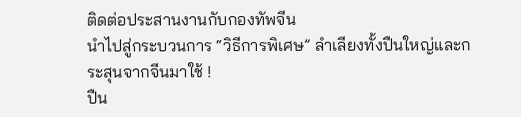ติดต่อประสานงานกับกองทัพจีน
นำไปสู่กระบวนการ “วิธีการพิเศษ” ลำเลียงทั้งปืนใหญ่และกระสุนจากจีนมาใช้ !
ปืน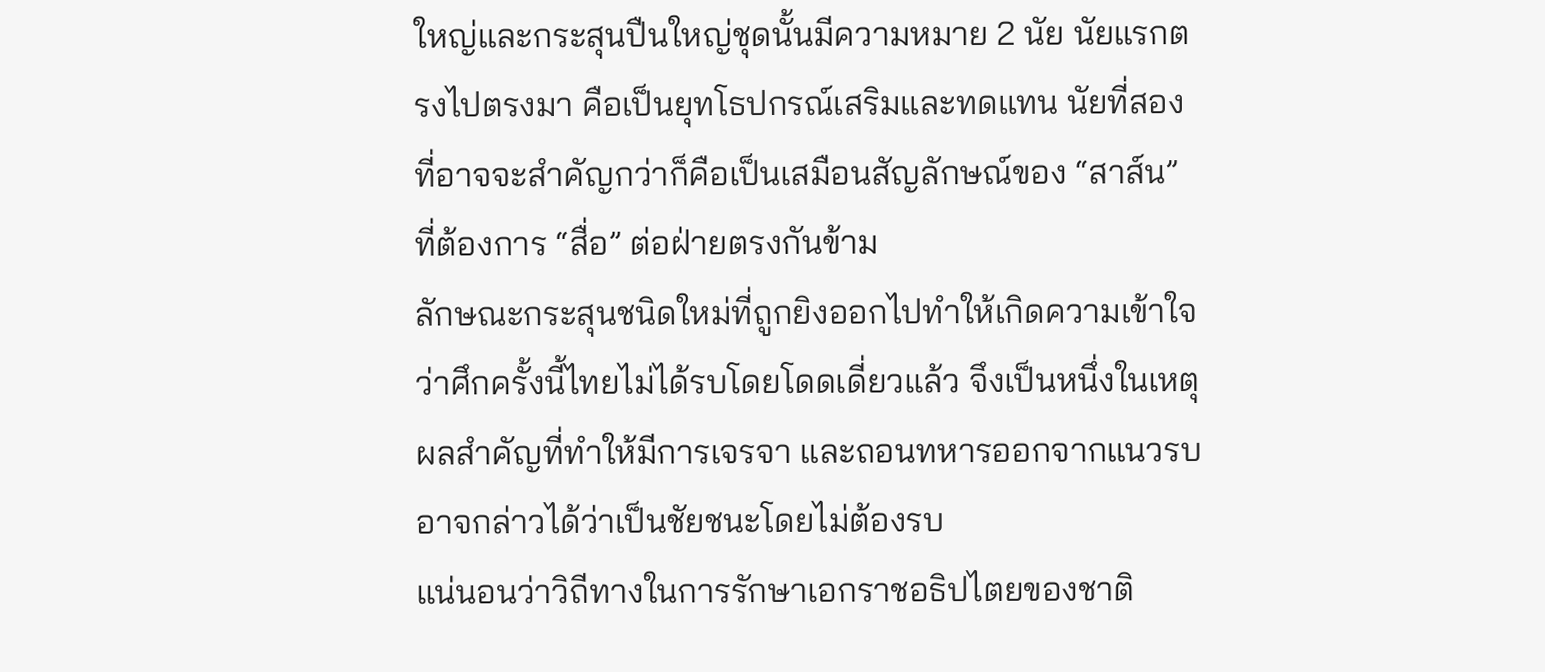ใหญ่และกระสุนปืนใหญ่ชุดนั้นมีความหมาย 2 นัย นัยแรกตรงไปตรงมา คือเป็นยุทโธปกรณ์เสริมและทดแทน นัยที่สองที่อาจจะสำคัญกว่าก็คือเป็นเสมือนสัญลักษณ์ของ “สาส์น” ที่ต้องการ “สื่อ” ต่อฝ่ายตรงกันข้าม
ลักษณะกระสุนชนิดใหม่ที่ถูกยิงออกไปทำให้เกิดความเข้าใจว่าศึกครั้งนี้ไทยไม่ได้รบโดยโดดเดี่ยวแล้ว จึงเป็นหนึ่งในเหตุผลสำคัญที่ทำให้มีการเจรจา และถอนทหารออกจากแนวรบ
อาจกล่าวได้ว่าเป็นชัยชนะโดยไม่ต้องรบ
แน่นอนว่าวิถีทางในการรักษาเอกราชอธิปไตยของชาติ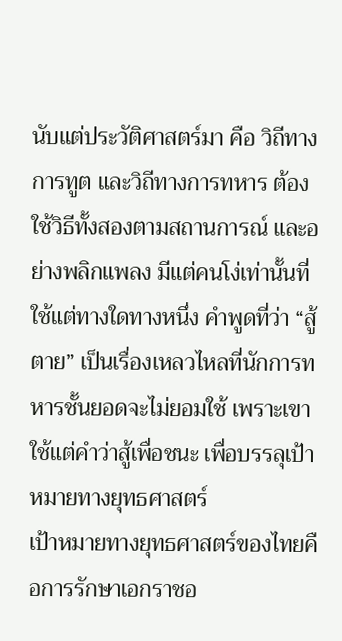นับแต่ประวัติศาสตร์มา คือ วิถีทางการทูต และวิถีทางการทหาร ต้องใช้วิธีทั้งสองตามสถานการณ์ และอย่างพลิกแพลง มีแต่คนโง่เท่านั้นที่ใช้แต่ทางใดทางหนึ่ง คำพูดที่ว่า “สู้ตาย” เป็นเรื่องเหลวไหลที่นักการทหารชั้นยอดจะไม่ยอมใช้ เพราะเขาใช้แต่คำว่าสู้เพื่อชนะ เพื่อบรรลุเป้าหมายทางยุทธศาสตร์
เป้าหมายทางยุทธศาสตร์ของไทยคือการรักษาเอกราชอ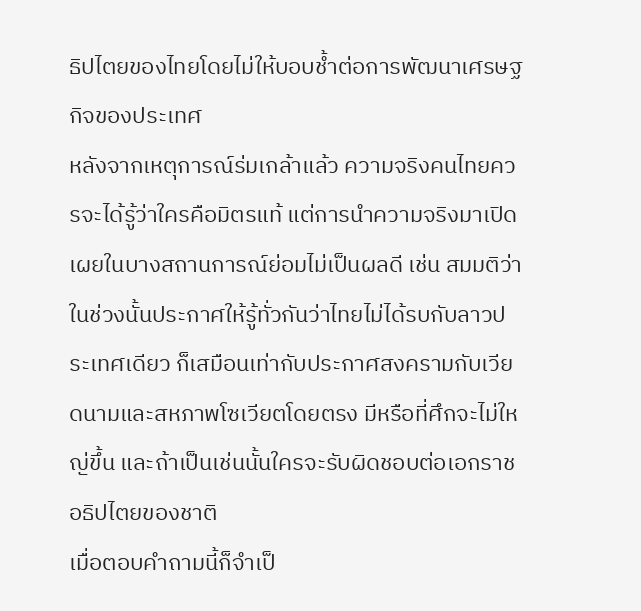ธิปไตยของไทยโดยไม่ให้บอบช้ำต่อการพัฒนาเศรษฐกิจของประเทศ
หลังจากเหตุการณ์ร่มเกล้าแล้ว ความจริงคนไทยควรจะได้รู้ว่าใครคือมิตรแท้ แต่การนำความจริงมาเปิดเผยในบางสถานการณ์ย่อมไม่เป็นผลดี เช่น สมมติว่าในช่วงนั้นประกาศให้รู้ทั่วกันว่าไทยไม่ได้รบกับลาวประเทศเดียว ก็เสมือนเท่ากับประกาศสงครามกับเวียดนามและสหภาพโซเวียตโดยตรง มีหรือที่ศึกจะไม่ใหญ่ขึ้น และถ้าเป็นเช่นนั้นใครจะรับผิดชอบต่อเอกราชอธิปไตยของชาติ
เมื่อตอบคำถามนี้ก็จำเป็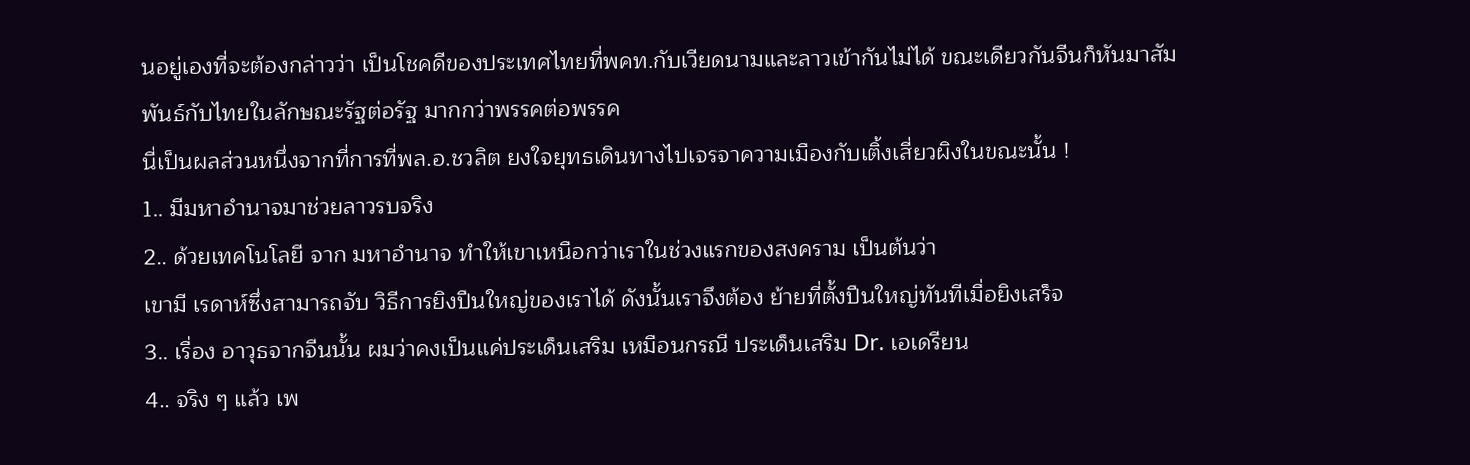นอยู่เองที่จะต้องกล่าวว่า เป็นโชคดีของประเทศไทยที่พคท.กับเวียดนามและลาวเข้ากันไม่ได้ ขณะเดียวกันจีนก็หันมาสัมพันธ์กับไทยในลักษณะรัฐต่อรัฐ มากกว่าพรรคต่อพรรค
นี่เป็นผลส่วนหนึ่งจากที่การที่พล.อ.ชวลิต ยงใจยุทธเดินทางไปเจรจาความเมืองกับเติ้งเสี่ยวผิงในขณะนั้น !
1.. มีมหาอำนาจมาช่วยลาวรบจริง
2.. ด้วยเทคโนโลยี จาก มหาอำนาจ ทำให้เขาเหนือกว่าเราในช่วงแรกของสงคราม เป็นต้นว่า
เขามี เรดาห์ซึ่งสามารถจับ วิธีการยิงปืนใหญ่ของเราได้ ดังนั้นเราจึงต้อง ย้ายที่ตั้งปืนใหญ่ทันทีเมื่อยิงเสร็จ
3.. เรื่อง อาวุธจากจีนนั้น ผมว่าคงเป็นแค่ประเด็นเสริม เหมือนกรณี ประเด็นเสริม Dr. เอเดรียน
4.. จริง ๆ แล้ว เพ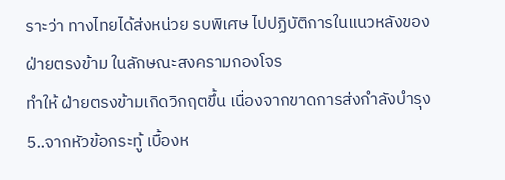ราะว่า ทางไทยได้ส่งหน่วย รบพิเศษ ไปปฏิบัติการในแนวหลังของฝ่ายตรงข้าม ในลักษณะสงครามกองโจร
ทำให้ ฝ่ายตรงข้ามเกิดวิกฤตขึ้น เนื่องจากขาดการส่งกำลังบำรุง
5..จากหัวข้อกระทู้ เบื้องห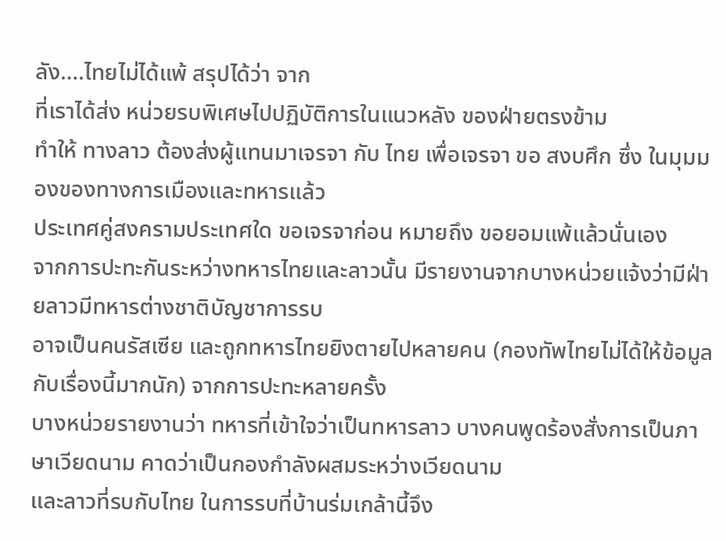ลัง....ไทยไม่ได้แพ้ สรุปได้ว่า จาก
ที่เราได้ส่ง หน่วยรบพิเศษไปปฏิบัติการในแนวหลัง ของฝ่ายตรงข้าม
ทำให้ ทางลาว ต้องส่งผู้แทนมาเจรจา กับ ไทย เพื่อเจรจา ขอ สงบศึก ซึ่ง ในมุมมองของทางการเมืองและทหารแล้ว
ประเทศคู่สงครามประเทศใด ขอเจรจาก่อน หมายถึง ขอยอมแพ้แล้วนั่นเอง
จากการปะทะกันระหว่างทหารไทยและลาวนั้น มีรายงานจากบางหน่วยแจ้งว่ามีฝ่ายลาวมีทหารต่างชาติบัญชาการรบ
อาจเป็นคนรัสเซีย และถูกทหารไทยยิงตายไปหลายคน (กองทัพไทยไม่ได้ให้ข้อมูลกับเรื่องนี้มากนัก) จากการปะทะหลายครั้ง
บางหน่วยรายงานว่า ทหารที่เข้าใจว่าเป็นทหารลาว บางคนพูดร้องสั่งการเป็นภาษาเวียดนาม คาดว่าเป็นกองกำลังผสมระหว่างเวียดนาม
และลาวที่รบกับไทย ในการรบที่บ้านร่มเกล้านี้จึง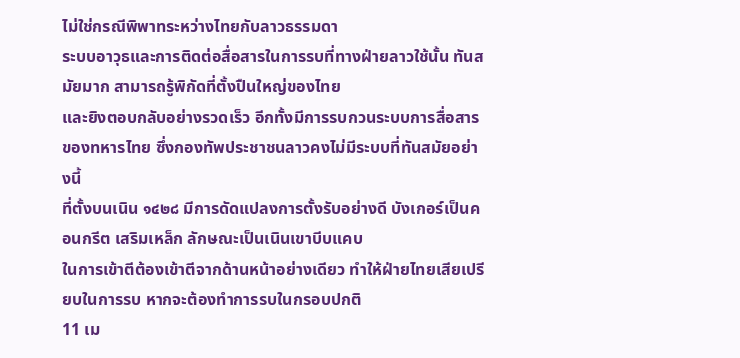ไม่ใช่กรณีพิพาทระหว่างไทยกับลาวธรรมดา
ระบบอาวุธและการติดต่อสื่อสารในการรบที่ทางฝ่ายลาวใช้นั้น ทันสมัยมาก สามารถรู้พิกัดที่ตั้งปืนใหญ่ของไทย
และยิงตอบกลับอย่างรวดเร็ว อีกทั้งมีการรบกวนระบบการสื่อสารของทหารไทย ซึ่งกองทัพประชาชนลาวคงไม่มีระบบที่ทันสมัยอย่างนี้
ที่ตั้งบนเนิน ๑๔๒๘ มีการดัดแปลงการตั้งรับอย่างดี บังเกอร์เป็นคอนกรีต เสริมเหล็ก ลักษณะเป็นเนินเขาบีบแคบ
ในการเข้าตีต้องเข้าตีจากด้านหน้าอย่างเดียว ทำให้ฝ่ายไทยเสียเปรียบในการรบ หากจะต้องทำการรบในกรอบปกติ
11 เม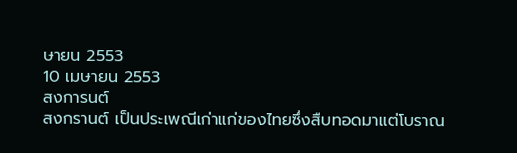ษายน 2553
10 เมษายน 2553
สงการนต์
สงกรานต์ เป็นประเพณีเก่าแก่ของไทยซึ่งสืบทอดมาแต่โบราณ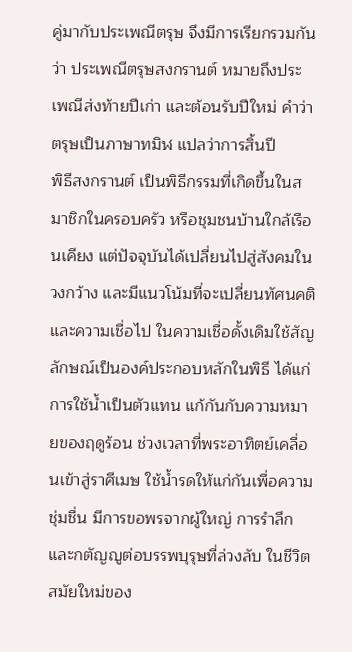คู่มากับประเพณีตรุษ จึงมีการเรียกรวมกันว่า ประเพณีตรุษสงกรานต์ หมายถึงประเพณีส่งท้ายปีเก่า และต้อนรับปีใหม่ คำว่าตรุษเป็นภาษาทมิฬ แปลว่าการสิ้นปี
พิธีสงกรานต์ เป็นพิธีกรรมที่เกิดขึ้นในสมาชิกในครอบครัว หรือชุมชนบ้านใกล้เรือนเคียง แต่ปัจจุบันได้เปลี่ยนไปสู่สังคมในวงกว้าง และมีแนวโน้มที่จะเปลี่ยนทัศนคติ และความเชื่อไป ในความเชื่อดั้งเดิมใช้สัญลักษณ์เป็นองค์ประกอบหลักในพิธี ได้แก่ การใช้น้ำเป็นตัวแทน แก้กันกับความหมายของฤดูร้อน ช่วงเวลาที่พระอาทิตย์เคลื่อนเข้าสู่ราศีเมษ ใช้น้ำรดให้แก่กันเพื่อความชุ่มชื่น มีการขอพรจากผู้ใหญ่ การรำลึกและกตัญญูต่อบรรพบุรุษที่ล่วงลับ ในชีวิตสมัยใหม่ของ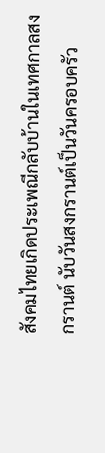สังคมไทยเกิดประเพณีกลับบ้านในเทศกาลสงกรานต์ นับวันสงกรานต์เป็นวันครอบครัว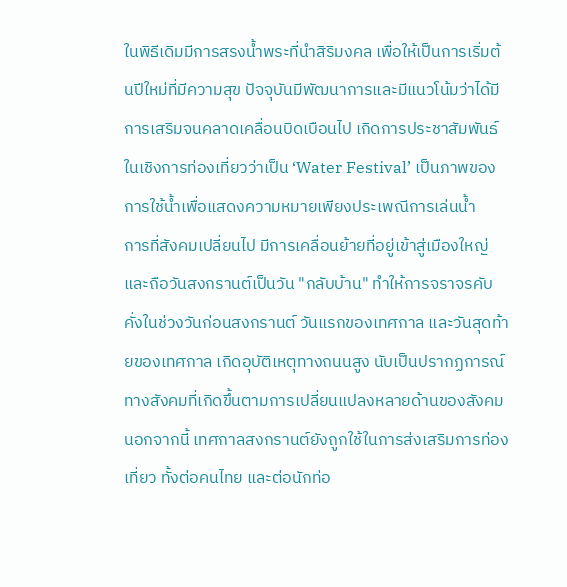ในพิธีเดิมมีการสรงน้ำพระที่นำสิริมงคล เพื่อให้เป็นการเริ่มต้นปีใหม่ที่มีความสุข ปัจจุบันมีพัฒนาการและมีแนวโน้มว่าได้มีการเสริมจนคลาดเคลื่อนบิดเบือนไป เกิดการประชาสัมพันธ์ในเชิงการท่องเที่ยวว่าเป็น ‘Water Festival’ เป็นภาพของการใช้น้ำเพื่อแสดงความหมายเพียงประเพณีการเล่นน้ำ
การที่สังคมเปลี่ยนไป มีการเคลื่อนย้ายที่อยู่เข้าสู่เมืองใหญ่ และถือวันสงกรานต์เป็นวัน "กลับบ้าน" ทำให้การจราจรคับคั่งในช่วงวันก่อนสงกรานต์ วันแรกของเทศกาล และวันสุดท้ายของเทศกาล เกิดอุบัติเหตุทางถนนสูง นับเป็นปรากฏการณ์ทางสังคมที่เกิดขึ้นตามการเปลี่ยนแปลงหลายด้านของสังคม นอกจากนี้ เทศกาลสงกรานต์ยังถูกใช้ในการส่งเสริมการท่องเที่ยว ทั้งต่อคนไทย และต่อนักท่อ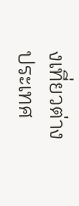งเที่ยวต่างประเทศ